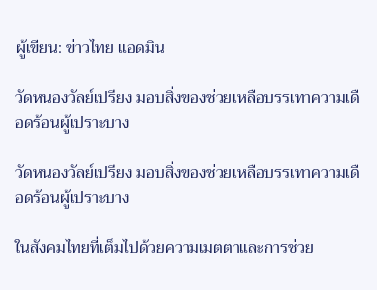ผู้เขียน: ข่าวไทย แอดมิน

วัดหนองวัลย์เปรียง มอบสิ่งของช่วยเหลือบรรเทาความเดือดร้อนผู้เปราะบาง

วัดหนองวัลย์เปรียง มอบสิ่งของช่วยเหลือบรรเทาความเดือดร้อนผู้เปราะบาง

ในสังคมไทยที่เต็มไปด้วยความเมตตาและการช่วย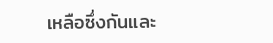เหลือซึ่งกันและ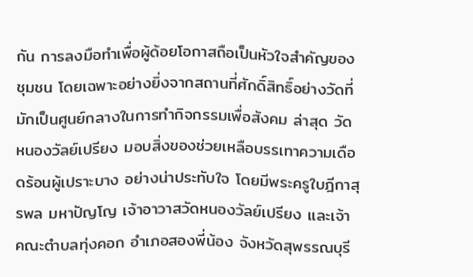กัน การลงมือทำเพื่อผู้ด้อยโอกาสถือเป็นหัวใจสำคัญของชุมชน โดยเฉพาะอย่างยิ่งจากสถานที่ศักดิ์สิทธิ์อย่างวัดที่มักเป็นศูนย์กลางในการทำกิจกรรมเพื่อสังคม ล่าสุด วัดหนองวัลย์เปรียง มอบสิ่งของช่วยเหลือบรรเทาความเดือดร้อนผู้เปราะบาง อย่างน่าประทับใจ โดยมีพระครูใบฎีกาสุรพล มหาปัญโญ เจ้าอาวาสวัดหนองวัลย์เปรียง และเจ้าคณะตำบลทุ่งคอก อำเภอสองพี่น้อง จังหวัดสุพรรณบุรี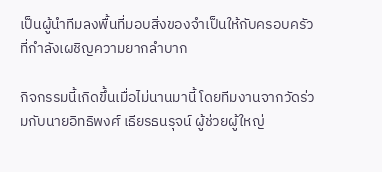เป็นผู้นำทีมลงพื้นที่มอบสิ่งของจำเป็นให้กับครอบครัวที่กำลังเผชิญความยากลำบาก

กิจกรรมนี้เกิดขึ้นเมื่อไม่นานมานี้ โดยทีมงานจากวัดร่วมกับนายอิทธิพงศ์ เธียรธนรุจน์ ผู้ช่วยผู้ใหญ่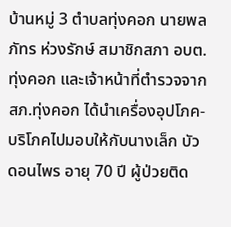บ้านหมู่ 3 ตำบลทุ่งคอก นายพลภัทร ห่วงรักษ์ สมาชิกสภา อบต.ทุ่งคอก และเจ้าหน้าที่ตำรวจจากสภ.ทุ่งคอก ได้นำเครื่องอุปโภค-บริโภคไปมอบให้กับนางเล็ก บัวดอนไพร อายุ 70 ปี ผู้ป่วยติด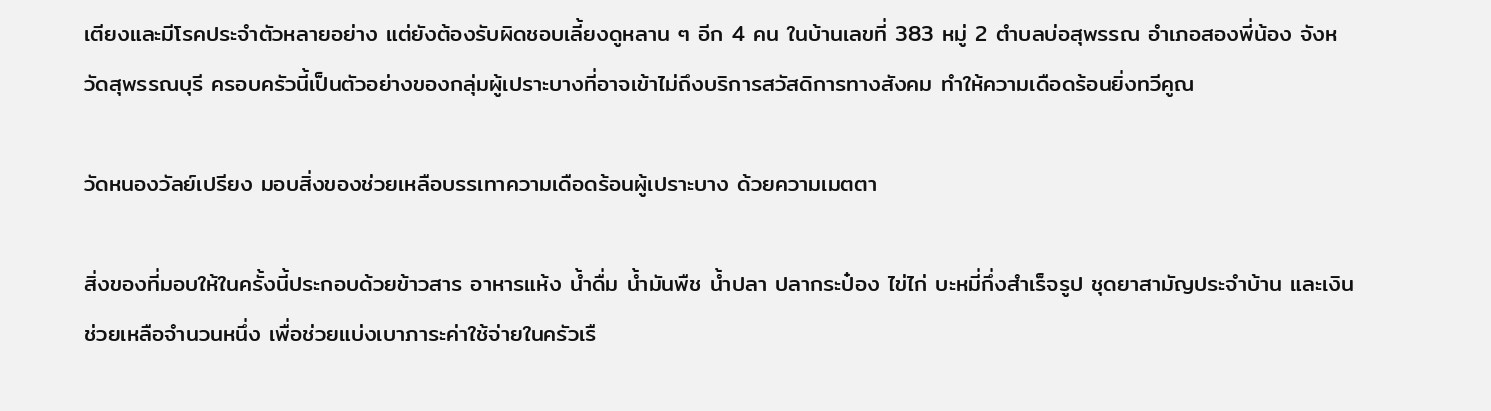เตียงและมีโรคประจำตัวหลายอย่าง แต่ยังต้องรับผิดชอบเลี้ยงดูหลาน ๆ อีก 4 คน ในบ้านเลขที่ 383 หมู่ 2 ตำบลบ่อสุพรรณ อำเภอสองพี่น้อง จังหวัดสุพรรณบุรี ครอบครัวนี้เป็นตัวอย่างของกลุ่มผู้เปราะบางที่อาจเข้าไม่ถึงบริการสวัสดิการทางสังคม ทำให้ความเดือดร้อนยิ่งทวีคูณ

วัดหนองวัลย์เปรียง มอบสิ่งของช่วยเหลือบรรเทาความเดือดร้อนผู้เปราะบาง ด้วยความเมตตา

สิ่งของที่มอบให้ในครั้งนี้ประกอบด้วยข้าวสาร อาหารแห้ง น้ำดื่ม น้ำมันพืช น้ำปลา ปลากระป๋อง ไข่ไก่ บะหมี่กึ่งสำเร็จรูป ชุดยาสามัญประจำบ้าน และเงินช่วยเหลือจำนวนหนึ่ง เพื่อช่วยแบ่งเบาภาระค่าใช้จ่ายในครัวเรื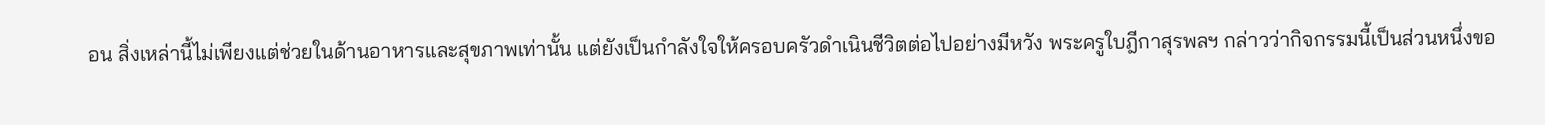อน สิ่งเหล่านี้ไม่เพียงแต่ช่วยในด้านอาหารและสุขภาพเท่านั้น แต่ยังเป็นกำลังใจให้ครอบครัวดำเนินชีวิตต่อไปอย่างมีหวัง พระครูใบฎีกาสุรพลฯ กล่าวว่ากิจกรรมนี้เป็นส่วนหนึ่งขอ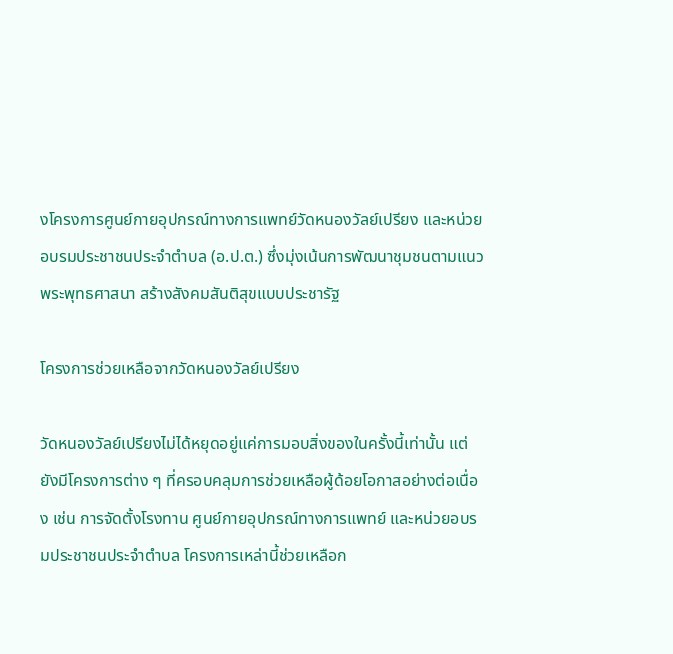งโครงการศูนย์กายอุปกรณ์ทางการแพทย์วัดหนองวัลย์เปรียง และหน่วยอบรมประชาชนประจำตำบล (อ.ป.ต.) ซึ่งมุ่งเน้นการพัฒนาชุมชนตามแนวพระพุทธศาสนา สร้างสังคมสันติสุขแบบประชารัฐ

โครงการช่วยเหลือจากวัดหนองวัลย์เปรียง

วัดหนองวัลย์เปรียงไม่ได้หยุดอยู่แค่การมอบสิ่งของในครั้งนี้เท่านั้น แต่ยังมีโครงการต่าง ๆ ที่ครอบคลุมการช่วยเหลือผู้ด้อยโอกาสอย่างต่อเนื่อง เช่น การจัดตั้งโรงทาน ศูนย์กายอุปกรณ์ทางการแพทย์ และหน่วยอบรมประชาชนประจำตำบล โครงการเหล่านี้ช่วยเหลือก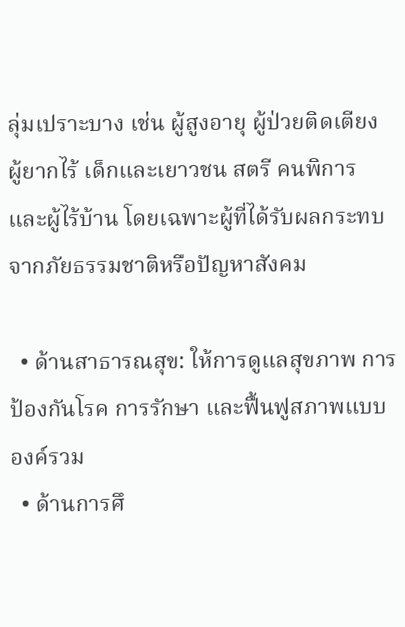ลุ่มเปราะบาง เช่น ผู้สูงอายุ ผู้ป่วยติดเตียง ผู้ยากไร้ เด็กและเยาวชน สตรี คนพิการ และผู้ไร้บ้าน โดยเฉพาะผู้ที่ได้รับผลกระทบจากภัยธรรมชาติหรือปัญหาสังคม

  • ด้านสาธารณสุข: ให้การดูแลสุขภาพ การป้องกันโรค การรักษา และฟื้นฟูสภาพแบบองค์รวม
  • ด้านการศึ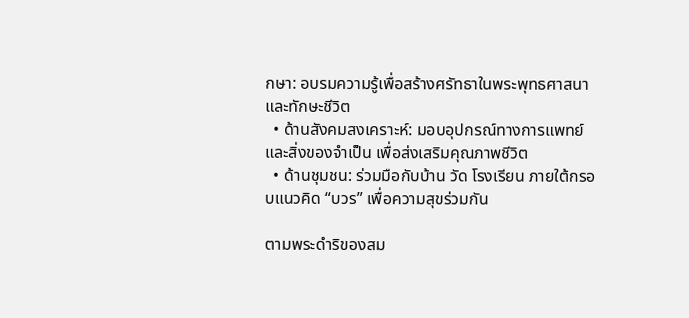กษา: อบรมความรู้เพื่อสร้างศรัทธาในพระพุทธศาสนาและทักษะชีวิต
  • ด้านสังคมสงเคราะห์: มอบอุปกรณ์ทางการแพทย์และสิ่งของจำเป็น เพื่อส่งเสริมคุณภาพชีวิต
  • ด้านชุมชน: ร่วมมือกับบ้าน วัด โรงเรียน ภายใต้กรอบแนวคิด “บวร” เพื่อความสุขร่วมกัน

ตามพระดำริของสม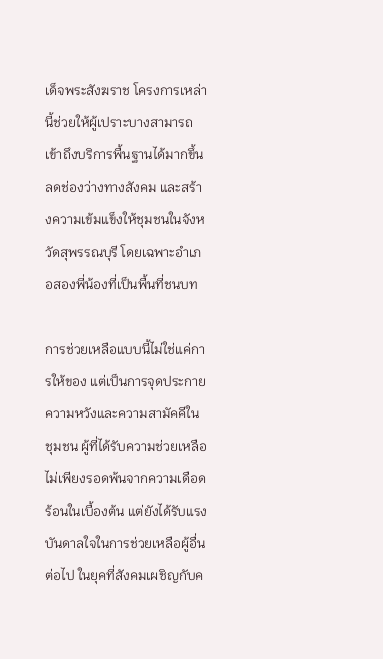เด็จพระสังฆราช โครงการเหล่านี้ช่วยให้ผู้เปราะบางสามารถเข้าถึงบริการพื้นฐานได้มากขึ้น ลดช่องว่างทางสังคม และสร้างความเข้มแข็งให้ชุมชนในจังหวัดสุพรรณบุรี โดยเฉพาะอำเภอสองพี่น้องที่เป็นพื้นที่ชนบท

การช่วยเหลือแบบนี้ไม่ใช่แค่การให้ของ แต่เป็นการจุดประกายความหวังและความสามัคคีในชุมชน ผู้ที่ได้รับความช่วยเหลือไม่เพียงรอดพ้นจากความเดือดร้อนในเบื้องต้น แต่ยังได้รับแรงบันดาลใจในการช่วยเหลือผู้อื่นต่อไป ในยุคที่สังคมเผชิญกับค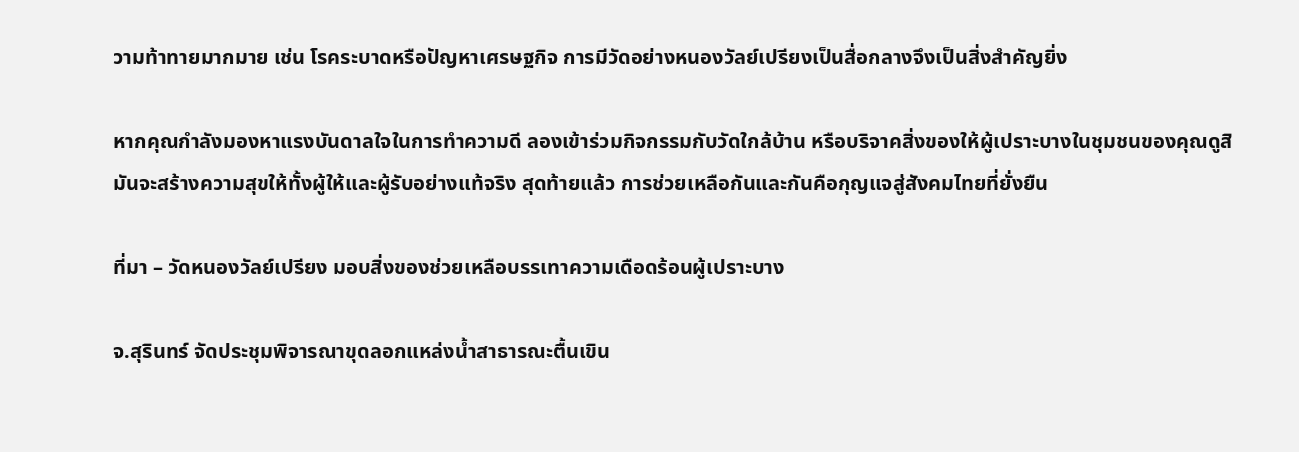วามท้าทายมากมาย เช่น โรคระบาดหรือปัญหาเศรษฐกิจ การมีวัดอย่างหนองวัลย์เปรียงเป็นสื่อกลางจึงเป็นสิ่งสำคัญยิ่ง

หากคุณกำลังมองหาแรงบันดาลใจในการทำความดี ลองเข้าร่วมกิจกรรมกับวัดใกล้บ้าน หรือบริจาคสิ่งของให้ผู้เปราะบางในชุมชนของคุณดูสิ มันจะสร้างความสุขให้ทั้งผู้ให้และผู้รับอย่างแท้จริง สุดท้ายแล้ว การช่วยเหลือกันและกันคือกุญแจสู่สังคมไทยที่ยั่งยืน

ที่มา – วัดหนองวัลย์เปรียง มอบสิ่งของช่วยเหลือบรรเทาความเดือดร้อนผู้เปราะบาง

จ.สุรินทร์ จัดประชุมพิจารณาขุดลอกแหล่งน้ำสาธารณะตื้นเขิน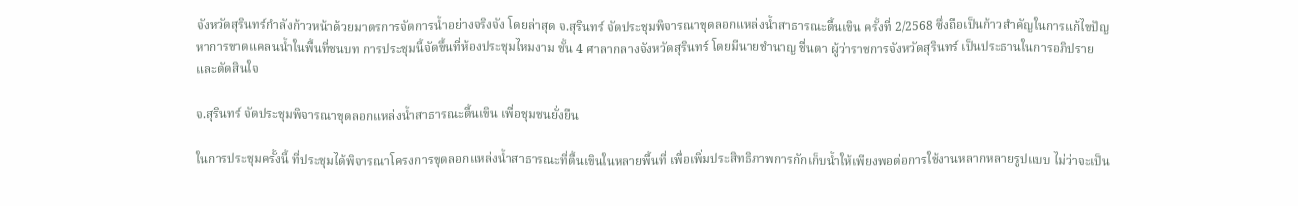จังหวัดสุรินทร์กำลังก้าวหน้าด้วยมาตรการจัดการน้ำอย่างจริงจัง โดยล่าสุด จ.สุรินทร์ จัดประชุมพิจารณาขุดลอกแหล่งน้ำสาธารณะตื้นเขิน ครั้งที่ 2/2568 ซึ่งถือเป็นก้าวสำคัญในการแก้ไขปัญหาการขาดแคลนน้ำในพื้นที่ชนบท การประชุมนี้จัดขึ้นที่ห้องประชุมไหมงาม ชั้น 4 ศาลากลางจังหวัดสุรินทร์ โดยมีนายชำนาญ ชื่นตา ผู้ว่าราชการจังหวัดสุรินทร์ เป็นประธานในการอภิปรายและตัดสินใจ

จ.สุรินทร์ จัดประชุมพิจารณาขุดลอกแหล่งน้ำสาธารณะตื้นเขิน เพื่อชุมชนยั่งยืน

ในการประชุมครั้งนี้ ที่ประชุมได้พิจารณาโครงการขุดลอกแหล่งน้ำสาธารณะที่ตื้นเขินในหลายพื้นที่ เพื่อเพิ่มประสิทธิภาพการกักเก็บน้ำให้เพียงพอต่อการใช้งานหลากหลายรูปแบบ ไม่ว่าจะเป็น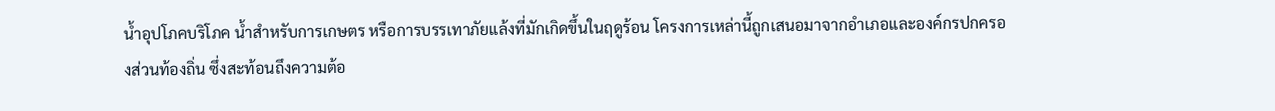น้ำอุปโภคบริโภค น้ำสำหรับการเกษตร หรือการบรรเทาภัยแล้งที่มักเกิดขึ้นในฤดูร้อน โครงการเหล่านี้ถูกเสนอมาจากอำเภอและองค์กรปกครองส่วนท้องถิ่น ซึ่งสะท้อนถึงความต้อ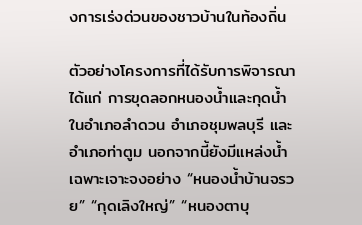งการเร่งด่วนของชาวบ้านในท้องถิ่น

ตัวอย่างโครงการที่ได้รับการพิจารณา ได้แก่ การขุดลอกหนองน้ำและกุดน้ำในอำเภอลำดวน อำเภอชุมพลบุรี และอำเภอท่าตูม นอกจากนี้ยังมีแหล่งน้ำเฉพาะเจาะจงอย่าง “หนองน้ำบ้านจรวย” “กุดเลิงใหญ่” “หนองตาบุ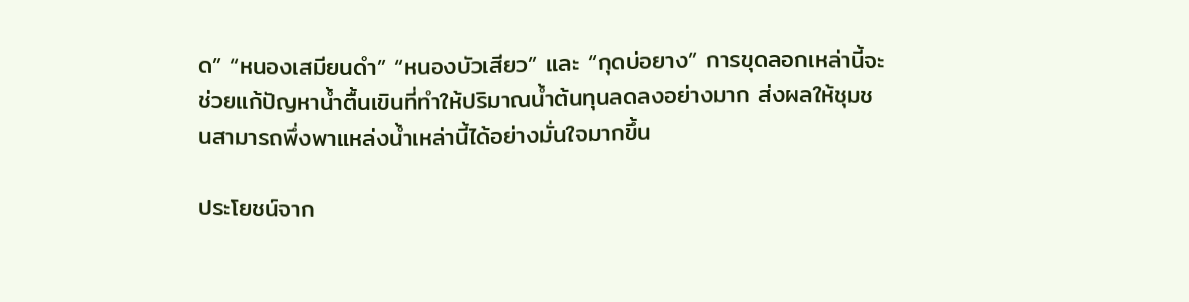ด” “หนองเสมียนดำ” “หนองบัวเสียว” และ “กุดบ่อยาง” การขุดลอกเหล่านี้จะช่วยแก้ปัญหาน้ำตื้นเขินที่ทำให้ปริมาณน้ำต้นทุนลดลงอย่างมาก ส่งผลให้ชุมชนสามารถพึ่งพาแหล่งน้ำเหล่านี้ได้อย่างมั่นใจมากขึ้น

ประโยชน์จาก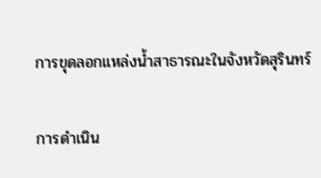การขุดลอกแหล่งน้ำสาธารณะในจังหวัดสุรินทร์

การดำเนิน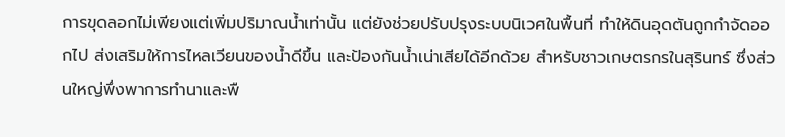การขุดลอกไม่เพียงแต่เพิ่มปริมาณน้ำเท่านั้น แต่ยังช่วยปรับปรุงระบบนิเวศในพื้นที่ ทำให้ดินอุดตันถูกกำจัดออกไป ส่งเสริมให้การไหลเวียนของน้ำดีขึ้น และป้องกันน้ำเน่าเสียได้อีกด้วย สำหรับชาวเกษตรกรในสุรินทร์ ซึ่งส่วนใหญ่พึ่งพาการทำนาและพื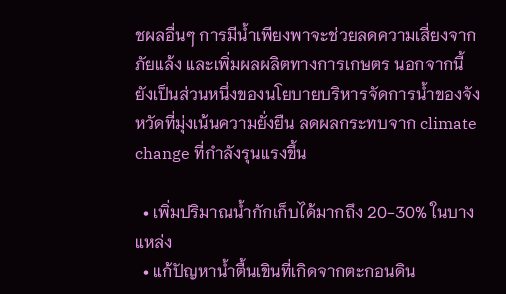ชผลอื่นๆ การมีน้ำเพียงพาจะช่วยลดความเสี่ยงจากภัยแล้ง และเพิ่มผลผลิตทางการเกษตร นอกจากนี้ ยังเป็นส่วนหนึ่งของนโยบายบริหารจัดการน้ำของจังหวัดที่มุ่งเน้นความยั่งยืน ลดผลกระทบจาก climate change ที่กำลังรุนแรงขึ้น

  • เพิ่มปริมาณน้ำกักเก็บได้มากถึง 20-30% ในบางแหล่ง
  • แก้ปัญหาน้ำตื้นเขินที่เกิดจากตะกอนดิน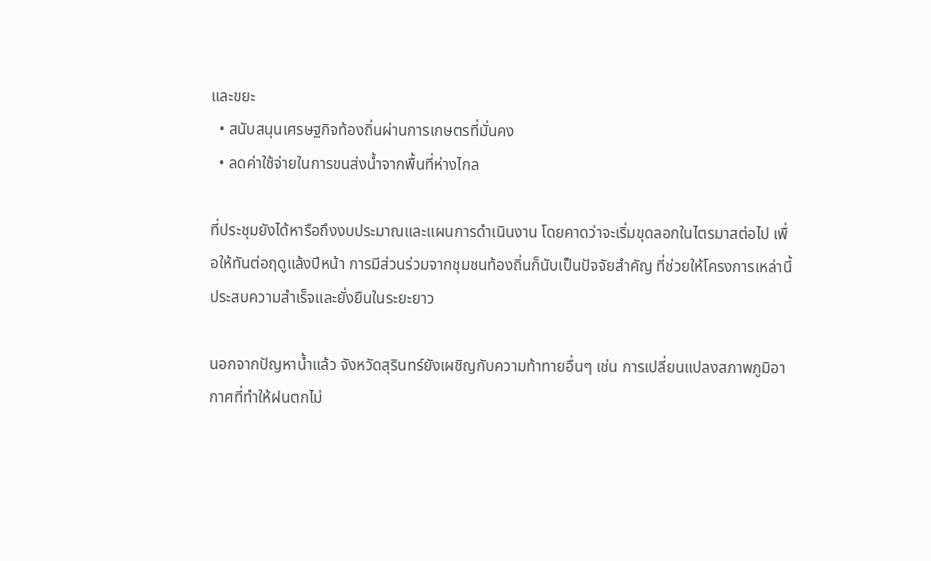และขยะ
  • สนับสนุนเศรษฐกิจท้องถิ่นผ่านการเกษตรที่มั่นคง
  • ลดค่าใช้จ่ายในการขนส่งน้ำจากพื้นที่ห่างไกล

ที่ประชุมยังได้หารือถึงงบประมาณและแผนการดำเนินงาน โดยคาดว่าจะเริ่มขุดลอกในไตรมาสต่อไป เพื่อให้ทันต่อฤดูแล้งปีหน้า การมีส่วนร่วมจากชุมชนท้องถิ่นก็นับเป็นปัจจัยสำคัญ ที่ช่วยให้โครงการเหล่านี้ประสบความสำเร็จและยั่งยืนในระยะยาว

นอกจากปัญหาน้ำแล้ว จังหวัดสุรินทร์ยังเผชิญกับความท้าทายอื่นๆ เช่น การเปลี่ยนแปลงสภาพภูมิอากาศที่ทำให้ฝนตกไม่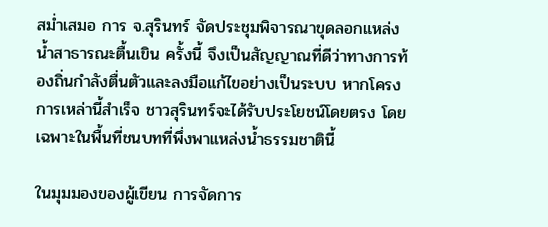สม่ำเสมอ การ จ.สุรินทร์ จัดประชุมพิจารณาขุดลอกแหล่งน้ำสาธารณะตื้นเขิน ครั้งนี้ จึงเป็นสัญญาณที่ดีว่าทางการท้องถิ่นกำลังตื่นตัวและลงมือแก้ไขอย่างเป็นระบบ หากโครงการเหล่านี้สำเร็จ ชาวสุรินทร์จะได้รับประโยชน์โดยตรง โดยเฉพาะในพื้นที่ชนบทที่พึ่งพาแหล่งน้ำธรรมชาตินี้

ในมุมมองของผู้เขียน การจัดการ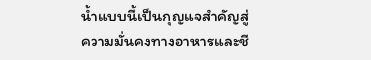น้ำแบบนี้เป็นกุญแจสำคัญสู่ความมั่นคงทางอาหารและชี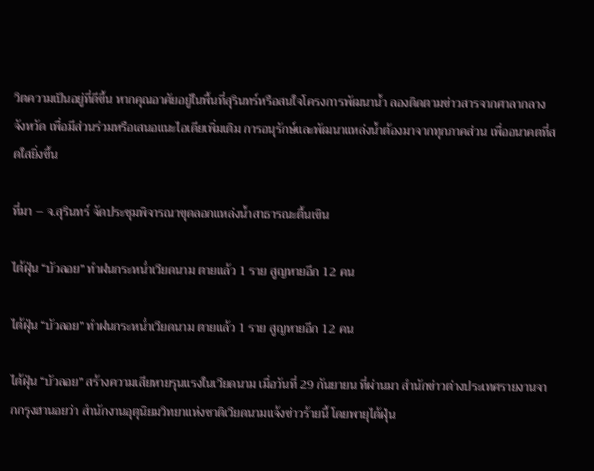วิตความเป็นอยู่ที่ดีขึ้น หากคุณอาศัยอยู่ในพื้นที่สุรินทร์หรือสนใจโครงการพัฒนาน้ำ ลองติดตามข่าวสารจากศาลากลางจังหวัด เพื่อมีส่วนร่วมหรือเสนอแนะไอเดียเพิ่มเติม การอนุรักษ์และพัฒนาแหล่งน้ำต้องมาจากทุกภาคส่วน เพื่ออนาคตที่สดใสยิ่งขึ้น

ที่มา – จ.สุรินทร์ จัดประชุมพิจารณาขุดลอกแหล่งน้ำสาธารณะตื้นเขิน

ไต้ฝุ่น “บัวลอย” ทำฝนกระหน่ำเวียดนาม ตายแล้ว 1 ราย สูญหายอีก 12 คน

ไต้ฝุ่น “บัวลอย” ทำฝนกระหน่ำเวียดนาม ตายแล้ว 1 ราย สูญหายอีก 12 คน

ไต้ฝุ่น “บัวลอย” สร้างความเสียหายรุนแรงในเวียดนาม เมื่อวันที่ 29 กันยายน ที่ผ่านมา สำนักข่าวต่างประเทศรายงานจากกรุงฮานอยว่า สำนักงานอุตุนิยมวิทยาแห่งชาติเวียดนามแจ้งข่าวร้ายนี้ โดยพายุไต้ฝุ่น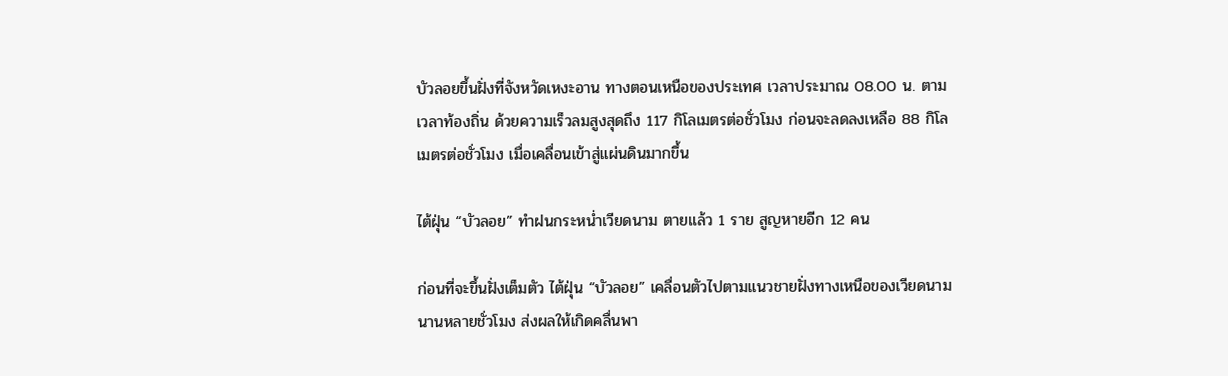บัวลอยขึ้นฝั่งที่จังหวัดเหงะอาน ทางตอนเหนือของประเทศ เวลาประมาณ 08.00 น. ตามเวลาท้องถิ่น ด้วยความเร็วลมสูงสุดถึง 117 กิโลเมตรต่อชั่วโมง ก่อนจะลดลงเหลือ 88 กิโลเมตรต่อชั่วโมง เมื่อเคลื่อนเข้าสู่แผ่นดินมากขึ้น

ไต้ฝุ่น “บัวลอย” ทำฝนกระหน่ำเวียดนาม ตายแล้ว 1 ราย สูญหายอีก 12 คน

ก่อนที่จะขึ้นฝั่งเต็มตัว ไต้ฝุ่น “บัวลอย” เคลื่อนตัวไปตามแนวชายฝั่งทางเหนือของเวียดนามนานหลายชั่วโมง ส่งผลให้เกิดคลื่นพา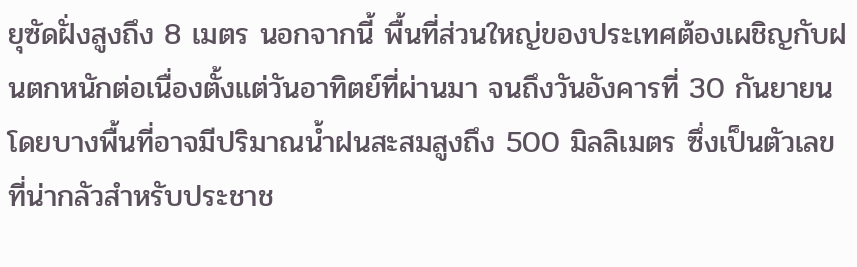ยุซัดฝั่งสูงถึง 8 เมตร นอกจากนี้ พื้นที่ส่วนใหญ่ของประเทศต้องเผชิญกับฝนตกหนักต่อเนื่องตั้งแต่วันอาทิตย์ที่ผ่านมา จนถึงวันอังคารที่ 30 กันยายน โดยบางพื้นที่อาจมีปริมาณน้ำฝนสะสมสูงถึง 500 มิลลิเมตร ซึ่งเป็นตัวเลขที่น่ากลัวสำหรับประชาช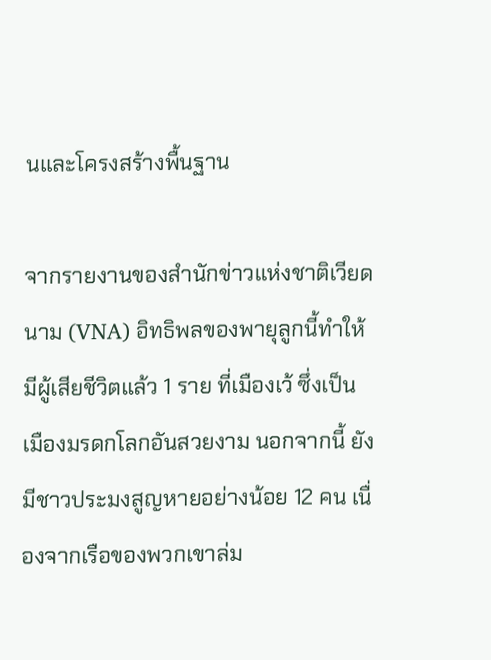นและโครงสร้างพื้นฐาน

จากรายงานของสำนักข่าวแห่งชาติเวียดนาม (VNA) อิทธิพลของพายุลูกนี้ทำให้มีผู้เสียชีวิตแล้ว 1 ราย ที่เมืองเว้ ซึ่งเป็นเมืองมรดกโลกอันสวยงาม นอกจากนี้ ยังมีชาวประมงสูญหายอย่างน้อย 12 คน เนื่องจากเรือของพวกเขาล่ม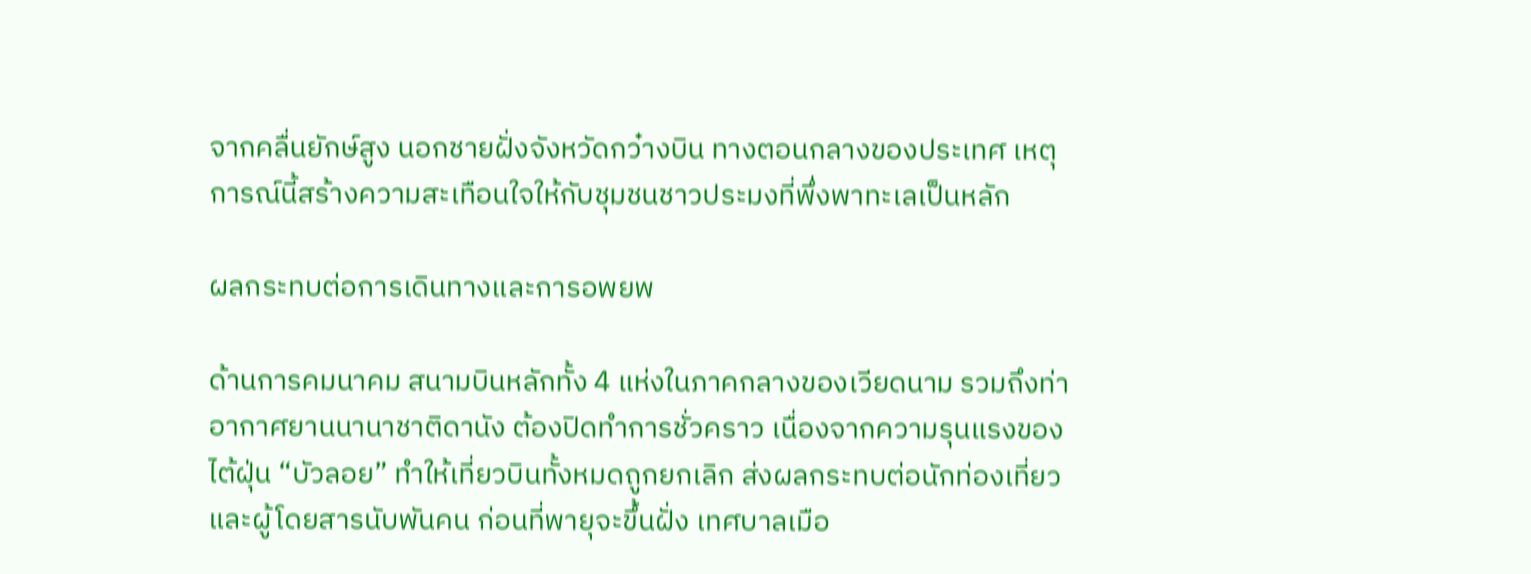จากคลื่นยักษ์สูง นอกชายฝั่งจังหวัดกว๋างบิน ทางตอนกลางของประเทศ เหตุการณ์นี้สร้างความสะเทือนใจให้กับชุมชนชาวประมงที่พึ่งพาทะเลเป็นหลัก

ผลกระทบต่อการเดินทางและการอพยพ

ด้านการคมนาคม สนามบินหลักทั้ง 4 แห่งในภาคกลางของเวียดนาม รวมถึงท่าอากาศยานนานาชาติดานัง ต้องปิดทำการชั่วคราว เนื่องจากความรุนแรงของไต้ฝุ่น “บัวลอย” ทำให้เที่ยวบินทั้งหมดถูกยกเลิก ส่งผลกระทบต่อนักท่องเที่ยวและผู้โดยสารนับพันคน ก่อนที่พายุจะขึ้นฝั่ง เทศบาลเมือ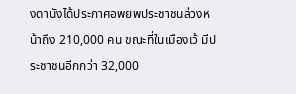งดานังได้ประกาศอพยพประชาชนล่วงหน้าถึง 210,000 คน ขณะที่ในเมืองเว้ มีประชาชนอีกกว่า 32,000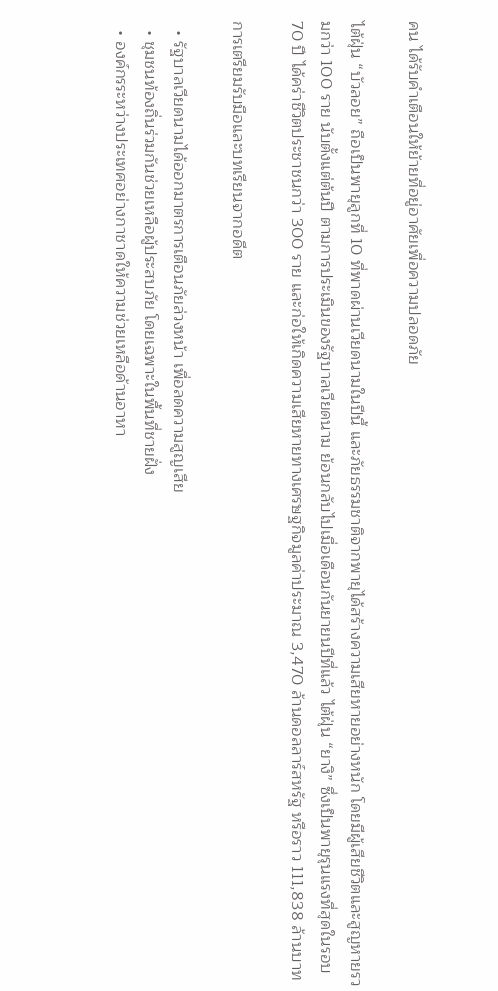คน ได้รับคำเตือนให้ย้ายที่อยู่อาศัยเพื่อความปลอดภัย

ไต้ฝุ่น “บัวลอย” ถือเป็นพายุลูกที่ 10 ที่พาดผ่านเวียดนามในปีนี้ และภัยธรรมชาติจากพายุได้สร้างความเสียหายอย่างหนัก โดยมีผู้เสียชีวิตและสูญหายรวมกว่า 100 ราย นับตั้งแต่ต้นปี ตามการประเมินของรัฐบาลเวียดนาม ย้อนกลับไปเมื่อเดือนกันยายนปีที่แล้ว ไต้ฝุ่น “ยางิ” ซึ่งเป็นพายุรุนแรงที่สุดในรอบ 70 ปี ได้คร่าชีวิตประชาชนกว่า 300 ราย และก่อให้เกิดความเสียหายทางเศรษฐกิจมูลค่าประมาณ 3,470 ล้านดอลลาร์สหรัฐ หรือราว 111,838 ล้านบาท

การเตรียมรับมือและบทเรียนจากอดีต

  • รัฐบาลเวียดนามได้ออกมาตรการเตือนภัยล่วงหน้า เพื่อลดความสูญเสีย
  • ชุมชนท้องถิ่นร่วมกันช่วยเหลือผู้ประสบภัย โดยเฉพาะในพื้นที่ชายฝั่ง
  • องค์กรระหว่างประเทศอย่างกาชาดให้ความช่วยเหลือด้านอาหา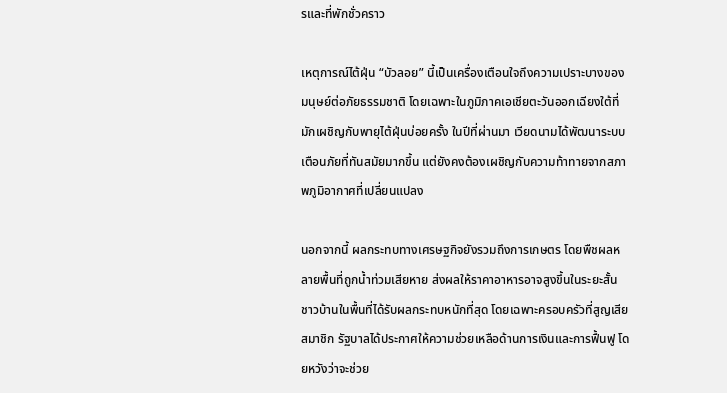รและที่พักชั่วคราว

เหตุการณ์ไต้ฝุ่น “บัวลอย” นี้เป็นเครื่องเตือนใจถึงความเปราะบางของมนุษย์ต่อภัยธรรมชาติ โดยเฉพาะในภูมิภาคเอเชียตะวันออกเฉียงใต้ที่มักเผชิญกับพายุไต้ฝุ่นบ่อยครั้ง ในปีที่ผ่านมา เวียดนามได้พัฒนาระบบเตือนภัยที่ทันสมัยมากขึ้น แต่ยังคงต้องเผชิญกับความท้าทายจากสภาพภูมิอากาศที่เปลี่ยนแปลง

นอกจากนี้ ผลกระทบทางเศรษฐกิจยังรวมถึงการเกษตร โดยพืชผลหลายพื้นที่ถูกน้ำท่วมเสียหาย ส่งผลให้ราคาอาหารอาจสูงขึ้นในระยะสั้น ชาวบ้านในพื้นที่ได้รับผลกระทบหนักที่สุด โดยเฉพาะครอบครัวที่สูญเสียสมาชิก รัฐบาลได้ประกาศให้ความช่วยเหลือด้านการเงินและการฟื้นฟู โดยหวังว่าจะช่วย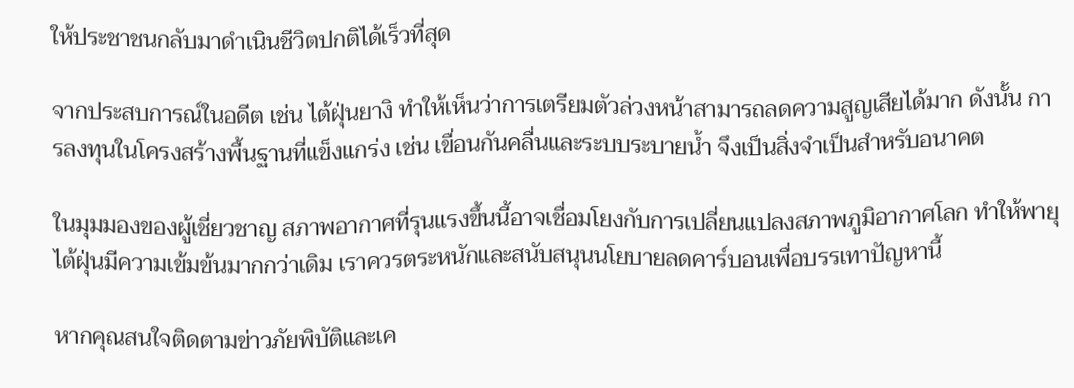ให้ประชาชนกลับมาดำเนินชีวิตปกติได้เร็วที่สุด

จากประสบการณ์ในอดีต เช่น ไต้ฝุ่นยางิ ทำให้เห็นว่าการเตรียมตัวล่วงหน้าสามารถลดความสูญเสียได้มาก ดังนั้น การลงทุนในโครงสร้างพื้นฐานที่แข็งแกร่ง เช่น เขื่อนกันคลื่นและระบบระบายน้ำ จึงเป็นสิ่งจำเป็นสำหรับอนาคต

ในมุมมองของผู้เชี่ยวชาญ สภาพอากาศที่รุนแรงขึ้นนี้อาจเชื่อมโยงกับการเปลี่ยนแปลงสภาพภูมิอากาศโลก ทำให้พายุไต้ฝุ่นมีความเข้มข้นมากกว่าเดิม เราควรตระหนักและสนับสนุนนโยบายลดคาร์บอนเพื่อบรรเทาปัญหานี้

หากคุณสนใจติดตามข่าวภัยพิบัติและเค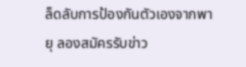ล็ดลับการป้องกันตัวเองจากพายุ ลองสมัครรับข่าว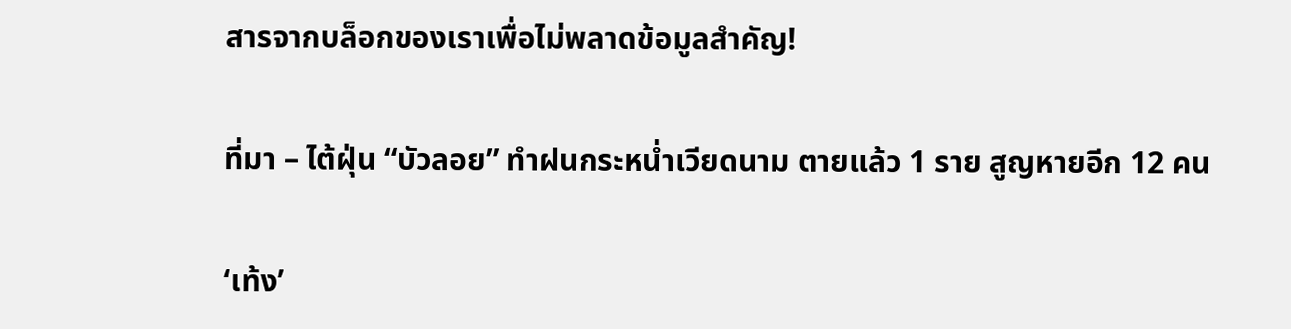สารจากบล็อกของเราเพื่อไม่พลาดข้อมูลสำคัญ!

ที่มา – ไต้ฝุ่น “บัวลอย” ทำฝนกระหน่ำเวียดนาม ตายแล้ว 1 ราย สูญหายอีก 12 คน

‘เท้ง’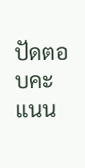ปัดตอบคะแนน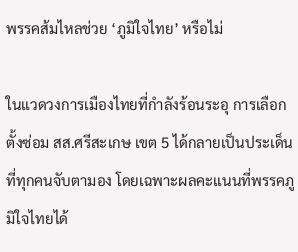พรรคส้มไหลช่วย ‘ภูมิใจไทย’ หรือไม่

ในแวดวงการเมืองไทยที่กำลังร้อนระอุ การเลือกตั้งซ่อม สส.ศรีสะเกษ เขต 5 ได้กลายเป็นประเด็นที่ทุกคนจับตามอง โดยเฉพาะผลคะแนนที่พรรคภูมิใจไทยได้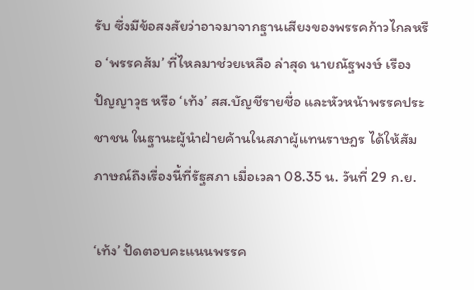รับ ซึ่งมีข้อสงสัยว่าอาจมาจากฐานเสียงของพรรคก้าวไกลหรือ ‘พรรคส้ม’ ที่ไหลมาช่วยเหลือ ล่าสุด นายณัฐพงษ์ เรืองปัญญาวุธ หรือ ‘เท้ง’ สส.บัญชีรายชื่อ และหัวหน้าพรรคประชาชน ในฐานะผู้นำฝ่ายค้านในสภาผู้แทนราษฎร ได้ให้สัมภาษณ์ถึงเรื่องนี้ที่รัฐสภา เมื่อเวลา 08.35 น. วันที่ 29 ก.ย.

‘เท้ง’ ปัดตอบคะแนนพรรค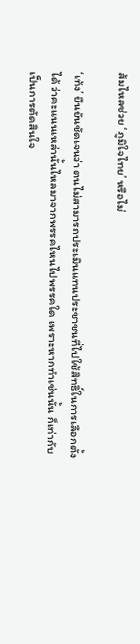ส้มไหลช่วย ‘ภูมิใจไทย’ หรือไม่

‘เท้ง’ ยืนยันชัดเจนว่า ตนไม่สามารถประเมินแทนประชาชนที่ไปใช้สิทธิ์ในการเลือกตั้งได้ ว่าคะแนนเหล่านั้นไหลมาจากพรรคไหนไปพรรคใด เพราะหากทำเช่นนั้น ก็เท่ากับเป็นการตัดสินใจ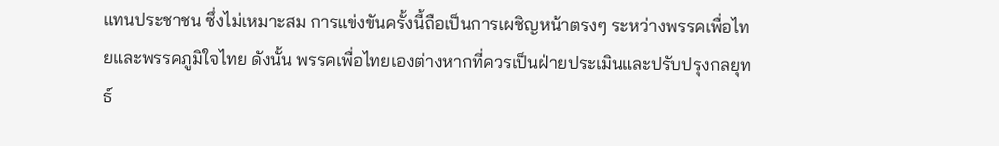แทนประชาชน ซึ่งไม่เหมาะสม การแข่งขันครั้งนี้ถือเป็นการเผชิญหน้าตรงๆ ระหว่างพรรคเพื่อไทยและพรรคภูมิใจไทย ดังนั้น พรรคเพื่อไทยเองต่างหากที่ควรเป็นฝ่ายประเมินและปรับปรุงกลยุทธ์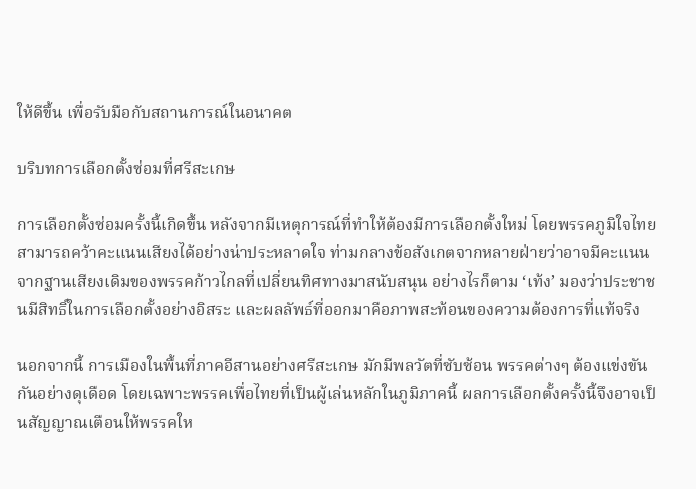ให้ดีขึ้น เพื่อรับมือกับสถานการณ์ในอนาคต

บริบทการเลือกตั้งซ่อมที่ศรีสะเกษ

การเลือกตั้งซ่อมครั้งนี้เกิดขึ้น หลังจากมีเหตุการณ์ที่ทำให้ต้องมีการเลือกตั้งใหม่ โดยพรรคภูมิใจไทยสามารถคว้าคะแนนเสียงได้อย่างน่าประหลาดใจ ท่ามกลางข้อสังเกตจากหลายฝ่ายว่าอาจมีคะแนนจากฐานเสียงเดิมของพรรคก้าวไกลที่เปลี่ยนทิศทางมาสนับสนุน อย่างไรก็ตาม ‘เท้ง’ มองว่าประชาชนมีสิทธิ์ในการเลือกตั้งอย่างอิสระ และผลลัพธ์ที่ออกมาคือภาพสะท้อนของความต้องการที่แท้จริง

นอกจากนี้ การเมืองในพื้นที่ภาคอีสานอย่างศรีสะเกษ มักมีพลวัตที่ซับซ้อน พรรคต่างๆ ต้องแข่งขันกันอย่างดุเดือด โดยเฉพาะพรรคเพื่อไทยที่เป็นผู้เล่นหลักในภูมิภาคนี้ ผลการเลือกตั้งครั้งนี้จึงอาจเป็นสัญญาณเตือนให้พรรคให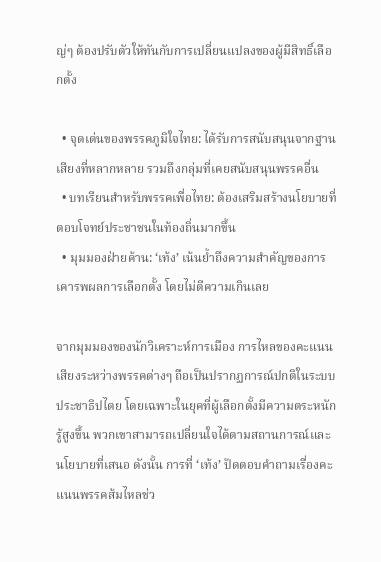ญ่ๆ ต้องปรับตัวให้ทันกับการเปลี่ยนแปลงของผู้มีสิทธิ์เลือกตั้ง

  • จุดเด่นของพรรคภูมิใจไทย: ได้รับการสนับสนุนจากฐานเสียงที่หลากหลาย รวมถึงกลุ่มที่เคยสนับสนุนพรรคอื่น
  • บทเรียนสำหรับพรรคเพื่อไทย: ต้องเสริมสร้างนโยบายที่ตอบโจทย์ประชาชนในท้องถิ่นมากขึ้น
  • มุมมองฝ่ายค้าน: ‘เท้ง’ เน้นย้ำถึงความสำคัญของการเคารพผลการเลือกตั้ง โดยไม่ตีความเกินเลย

จากมุมมองของนักวิเคราะห์การเมือง การไหลของคะแนนเสียงระหว่างพรรคต่างๆ ถือเป็นปรากฏการณ์ปกติในระบบประชาธิปไตย โดยเฉพาะในยุคที่ผู้เลือกตั้งมีความตระหนักรู้สูงขึ้น พวกเขาสามารถเปลี่ยนใจได้ตามสถานการณ์และนโยบายที่เสนอ ดังนั้น การที่ ‘เท้ง’ ปัดตอบคำถามเรื่องคะแนนพรรคส้มไหลช่ว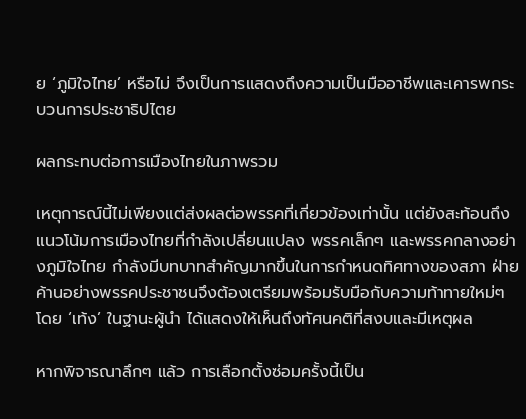ย ‘ภูมิใจไทย’ หรือไม่ จึงเป็นการแสดงถึงความเป็นมืออาชีพและเคารพกระบวนการประชาธิปไตย

ผลกระทบต่อการเมืองไทยในภาพรวม

เหตุการณ์นี้ไม่เพียงแต่ส่งผลต่อพรรคที่เกี่ยวข้องเท่านั้น แต่ยังสะท้อนถึงแนวโน้มการเมืองไทยที่กำลังเปลี่ยนแปลง พรรคเล็กๆ และพรรคกลางอย่างภูมิใจไทย กำลังมีบทบาทสำคัญมากขึ้นในการกำหนดทิศทางของสภา ฝ่ายค้านอย่างพรรคประชาชนจึงต้องเตรียมพร้อมรับมือกับความท้าทายใหม่ๆ โดย ‘เท้ง’ ในฐานะผู้นำ ได้แสดงให้เห็นถึงทัศนคติที่สงบและมีเหตุผล

หากพิจารณาลึกๆ แล้ว การเลือกตั้งซ่อมครั้งนี้เป็น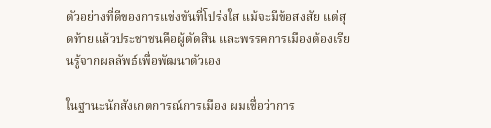ตัวอย่างที่ดีของการแข่งขันที่โปร่งใส แม้จะมีข้อสงสัย แต่สุดท้ายแล้วประชาชนคือผู้ตัดสิน และพรรคการเมืองต้องเรียนรู้จากผลลัพธ์เพื่อพัฒนาตัวเอง

ในฐานะนักสังเกตการณ์การเมือง ผมเชื่อว่าการ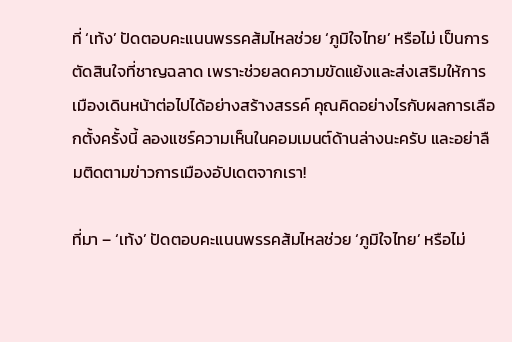ที่ ‘เท้ง’ ปัดตอบคะแนนพรรคส้มไหลช่วย ‘ภูมิใจไทย’ หรือไม่ เป็นการตัดสินใจที่ชาญฉลาด เพราะช่วยลดความขัดแย้งและส่งเสริมให้การเมืองเดินหน้าต่อไปได้อย่างสร้างสรรค์ คุณคิดอย่างไรกับผลการเลือกตั้งครั้งนี้ ลองแชร์ความเห็นในคอมเมนต์ด้านล่างนะครับ และอย่าลืมติดตามข่าวการเมืองอัปเดตจากเรา!

ที่มา – ‘เท้ง’ ปัดตอบคะแนนพรรคส้มไหลช่วย ‘ภูมิใจไทย’ หรือไม่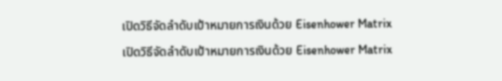เปิดวิธีจัดลำดับเป้าหมายการเงินด้วย Eisenhower Matrix

เปิดวิธีจัดลำดับเป้าหมายการเงินด้วย Eisenhower Matrix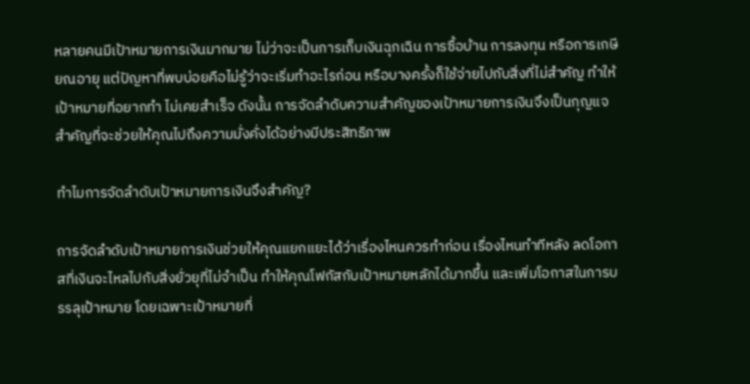หลายคนมีเป้าหมายการเงินมากมาย ไม่ว่าจะเป็นการเก็บเงินฉุกเฉิน การซื้อบ้าน การลงทุน หรือการเกษียณอายุ แต่ปัญหาที่พบบ่อยคือไม่รู้ว่าจะเริ่มทำอะไรก่อน หรือบางครั้งก็ใช้จ่ายไปกับสิ่งที่ไม่สำคัญ ทำให้เป้าหมายที่อยากทำ ไม่เคยสำเร็จ ดังนั้น การจัดลำดับความสำคัญของเป้าหมายการเงินจึงเป็นกุญแจสำคัญที่จะช่วยให้คุณไปถึงความมั่งคั่งได้อย่างมีประสิทธิภาพ

ทำไมการจัดลำดับเป้าหมายการเงินจึงสำคัญ?

การจัดลำดับเป้าหมายการเงินช่วยให้คุณแยกแยะได้ว่าเรื่องไหนควรทำก่อน เรื่องไหนทำทีหลัง ลดโอกาสที่เงินจะไหลไปกับสิ่งยั่วยุที่ไม่จำเป็น ทำให้คุณโฟกัสกับเป้าหมายหลักได้มากขึ้น และเพิ่มโอกาสในการบรรลุเป้าหมาย โดยเฉพาะเป้าหมายที่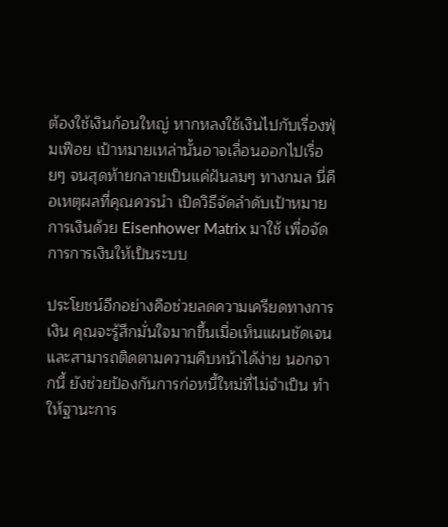ต้องใช้เงินก้อนใหญ่ หากหลงใช้เงินไปกับเรื่องฟุ่มเฟือย เป้าหมายเหล่านั้นอาจเลื่อนออกไปเรื่อยๆ จนสุดท้ายกลายเป็นแค่ฝันลมๆ ทางกมล นี่คือเหตุผลที่คุณควรนำ เปิดวิธีจัดลำดับเป้าหมายการเงินด้วย Eisenhower Matrix มาใช้ เพื่อจัดการการเงินให้เป็นระบบ

ประโยชน์อีกอย่างคือช่วยลดความเครียดทางการเงิน คุณจะรู้สึกมั่นใจมากขึ้นเมื่อเห็นแผนชัดเจน และสามารถติดตามความคืบหน้าได้ง่าย นอกจากนี้ ยังช่วยป้องกันการก่อหนี้ใหม่ที่ไม่จำเป็น ทำให้ฐานะการ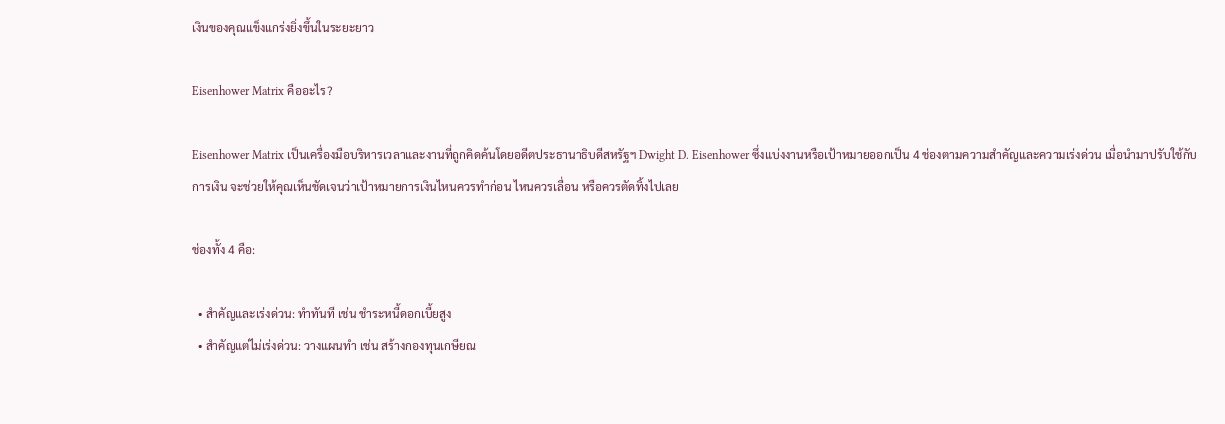เงินของคุณแข็งแกร่งยิ่งขึ้นในระยะยาว

Eisenhower Matrix คืออะไร?

Eisenhower Matrix เป็นเครื่องมือบริหารเวลาและงานที่ถูกคิดค้นโดยอดีตประธานาธิบดีสหรัฐฯ Dwight D. Eisenhower ซึ่งแบ่งงานหรือเป้าหมายออกเป็น 4 ช่องตามความสำคัญและความเร่งด่วน เมื่อนำมาปรับใช้กับการเงิน จะช่วยให้คุณเห็นชัดเจนว่าเป้าหมายการเงินไหนควรทำก่อน ไหนควรเลื่อน หรือควรตัดทิ้งไปเลย

ช่องทั้ง 4 คือ:

  • สำคัญและเร่งด่วน: ทำทันที เช่น ชำระหนี้ดอกเบี้ยสูง
  • สำคัญแต่ไม่เร่งด่วน: วางแผนทำ เช่น สร้างกองทุนเกษียณ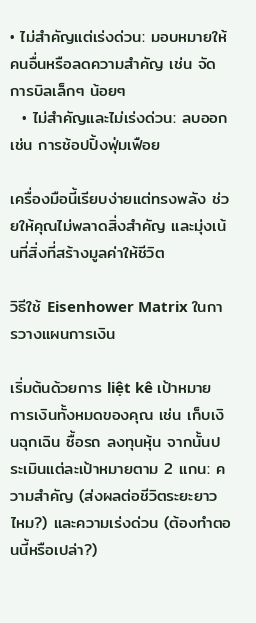• ไม่สำคัญแต่เร่งด่วน: มอบหมายให้คนอื่นหรือลดความสำคัญ เช่น จัดการบิลเล็กๆ น้อยๆ
  • ไม่สำคัญและไม่เร่งด่วน: ลบออก เช่น การช้อปปิ้งฟุ่มเฟือย

เครื่องมือนี้เรียบง่ายแต่ทรงพลัง ช่วยให้คุณไม่พลาดสิ่งสำคัญ และมุ่งเน้นที่สิ่งที่สร้างมูลค่าให้ชีวิต

วิธีใช้ Eisenhower Matrix ในการวางแผนการเงิน

เริ่มต้นด้วยการ liệt kê เป้าหมายการเงินทั้งหมดของคุณ เช่น เก็บเงินฉุกเฉิน ซื้อรถ ลงทุนหุ้น จากนั้นประเมินแต่ละเป้าหมายตาม 2 แกน: ความสำคัญ (ส่งผลต่อชีวิตระยะยาวไหม?) และความเร่งด่วน (ต้องทำตอนนี้หรือเปล่า?)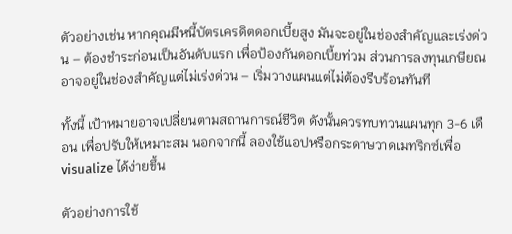ตัวอย่างเช่น หากคุณมีหนี้บัตรเครดิตดอกเบี้ยสูง มันจะอยู่ในช่องสำคัญและเร่งด่วน – ต้องชำระก่อนเป็นอันดับแรก เพื่อป้องกันดอกเบี้ยท่วม ส่วนการลงทุนเกษียณอาจอยู่ในช่องสำคัญแต่ไม่เร่งด่วน – เริ่มวางแผนแต่ไม่ต้องรีบร้อนทันที

ทั้งนี้ เป้าหมายอาจเปลี่ยนตามสถานการณ์ชีวิต ดังนั้นควรทบทวนแผนทุก 3-6 เดือน เพื่อปรับให้เหมาะสม นอกจากนี้ ลองใช้แอปหรือกระดาษวาดเมทริกซ์เพื่อ visualize ได้ง่ายขึ้น

ตัวอย่างการใช้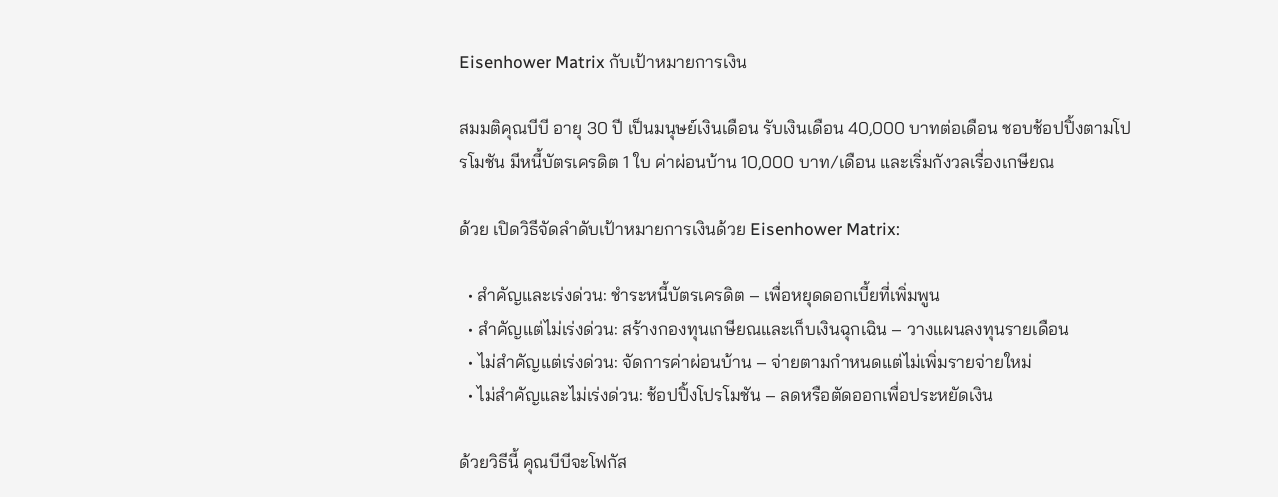Eisenhower Matrix กับเป้าหมายการเงิน

สมมติคุณบีบี อายุ 30 ปี เป็นมนุษย์เงินเดือน รับเงินเดือน 40,000 บาทต่อเดือน ชอบช้อปปิ้งตามโปรโมชัน มีหนี้บัตรเครดิต 1 ใบ ค่าผ่อนบ้าน 10,000 บาท/เดือน และเริ่มกังวลเรื่องเกษียณ

ด้วย เปิดวิธีจัดลำดับเป้าหมายการเงินด้วย Eisenhower Matrix:

  • สำคัญและเร่งด่วน: ชำระหนี้บัตรเครดิต – เพื่อหยุดดอกเบี้ยที่เพิ่มพูน
  • สำคัญแต่ไม่เร่งด่วน: สร้างกองทุนเกษียณและเก็บเงินฉุกเฉิน – วางแผนลงทุนรายเดือน
  • ไม่สำคัญแต่เร่งด่วน: จัดการค่าผ่อนบ้าน – จ่ายตามกำหนดแต่ไม่เพิ่มรายจ่ายใหม่
  • ไม่สำคัญและไม่เร่งด่วน: ช้อปปิ้งโปรโมชัน – ลดหรือตัดออกเพื่อประหยัดเงิน

ด้วยวิธีนี้ คุณบีบีจะโฟกัส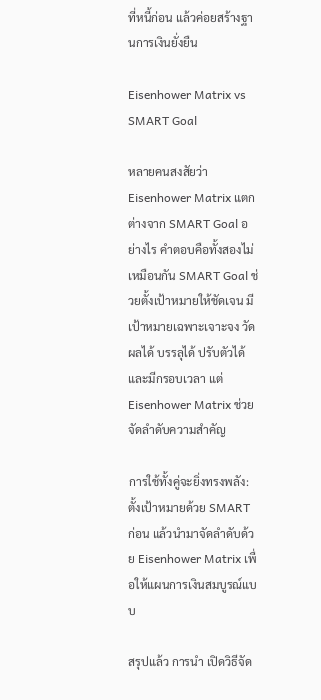ที่หนี้ก่อน แล้วค่อยสร้างฐานการเงินยั่งยืน

Eisenhower Matrix vs SMART Goal

หลายคนสงสัยว่า Eisenhower Matrix แตกต่างจาก SMART Goal อย่างไร คำตอบคือทั้งสองไม่เหมือนกัน SMART Goal ช่วยตั้งเป้าหมายให้ชัดเจน มีเป้าหมายเฉพาะเจาะจง วัดผลได้ บรรลุได้ ปรับตัวได้ และมีกรอบเวลา แต่ Eisenhower Matrix ช่วยจัดลำดับความสำคัญ

การใช้ทั้งคู่จะยิ่งทรงพลัง: ตั้งเป้าหมายด้วย SMART ก่อน แล้วนำมาจัดลำดับด้วย Eisenhower Matrix เพื่อให้แผนการเงินสมบูรณ์แบบ

สรุปแล้ว การนำ เปิดวิธีจัด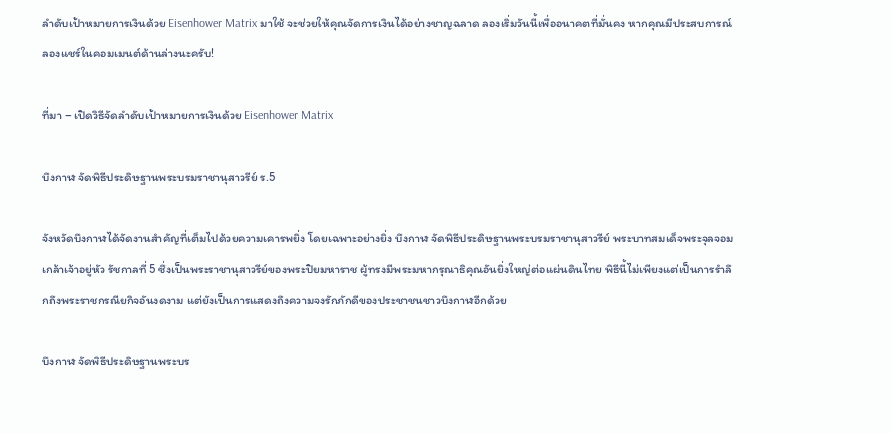ลำดับเป้าหมายการเงินด้วย Eisenhower Matrix มาใช้ จะช่วยให้คุณจัดการเงินได้อย่างชาญฉลาด ลองเริ่มวันนี้เพื่ออนาคตที่มั่นคง หากคุณมีประสบการณ์ ลองแชร์ในคอมเมนต์ด้านล่างนะครับ!

ที่มา – เปิดวิธีจัดลำดับเป้าหมายการเงินด้วย Eisenhower Matrix

บึงกาฬ จัดพิธีประดิษฐานพระบรมราชานุสาวรีย์ ร.5

จังหวัดบึงกาฬได้จัดงานสำคัญที่เต็มไปด้วยความเคารพยิ่ง โดยเฉพาะอย่างยิ่ง บึงกาฬ จัดพิธีประดิษฐานพระบรมราชานุสาวรีย์ พระบาทสมเด็จพระจุลจอมเกล้าเจ้าอยู่หัว รัชกาลที่ 5 ซึ่งเป็นพระราชานุสาวรีย์ของพระปิยมหาราช ผู้ทรงมีพระมหากรุณาธิคุณอันยิ่งใหญ่ต่อแผ่นดินไทย พิธีนี้ไม่เพียงแต่เป็นการรำลึกถึงพระราชกรณียกิจอันงดงาม แต่ยังเป็นการแสดงถึงความจงรักภักดีของประชาชนชาวบึงกาฬอีกด้วย

บึงกาฬ จัดพิธีประดิษฐานพระบร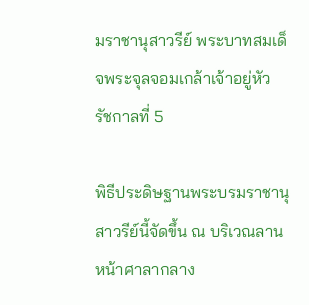มราชานุสาวรีย์ พระบาทสมเด็จพระจุลจอมเกล้าเจ้าอยู่หัว รัชกาลที่ 5

พิธีประดิษฐานพระบรมราชานุสาวรีย์นี้จัดขึ้น ณ บริเวณลานหน้าศาลากลาง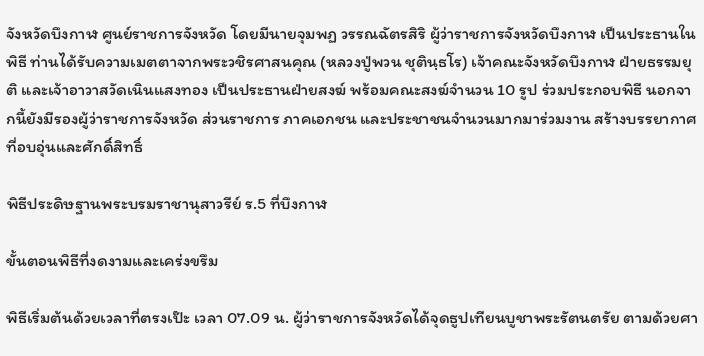จังหวัดบึงกาฬ ศูนย์ราชการจังหวัด โดยมีนายจุมพฏ วรรณฉัตรสิริ ผู้ว่าราชการจังหวัดบึงกาฬ เป็นประธานในพิธี ท่านได้รับความเมตตาจากพระวชิรศาสนคุณ (หลวงปู่พวน ชุตินฺธโร) เจ้าคณะจังหวัดบึงกาฬ ฝ่ายธรรมยุติ และเจ้าอาวาสวัดเนินแสงทอง เป็นประธานฝ่ายสงฆ์ พร้อมคณะสงฆ์จำนวน 10 รูป ร่วมประกอบพิธี นอกจากนี้ยังมีรองผู้ว่าราชการจังหวัด ส่วนราชการ ภาคเอกชน และประชาชนจำนวนมากมาร่วมงาน สร้างบรรยากาศที่อบอุ่นและศักดิ์สิทธิ์

พิธีประดิษฐานพระบรมราชานุสาวรีย์ ร.5 ที่บึงกาฬ

ขั้นตอนพิธีที่งดงามและเคร่งขรึม

พิธีเริ่มต้นด้วยเวลาที่ตรงเป๊ะ เวลา 07.09 น. ผู้ว่าราชการจังหวัดได้จุดธูปเทียนบูชาพระรัตนตรัย ตามด้วยศา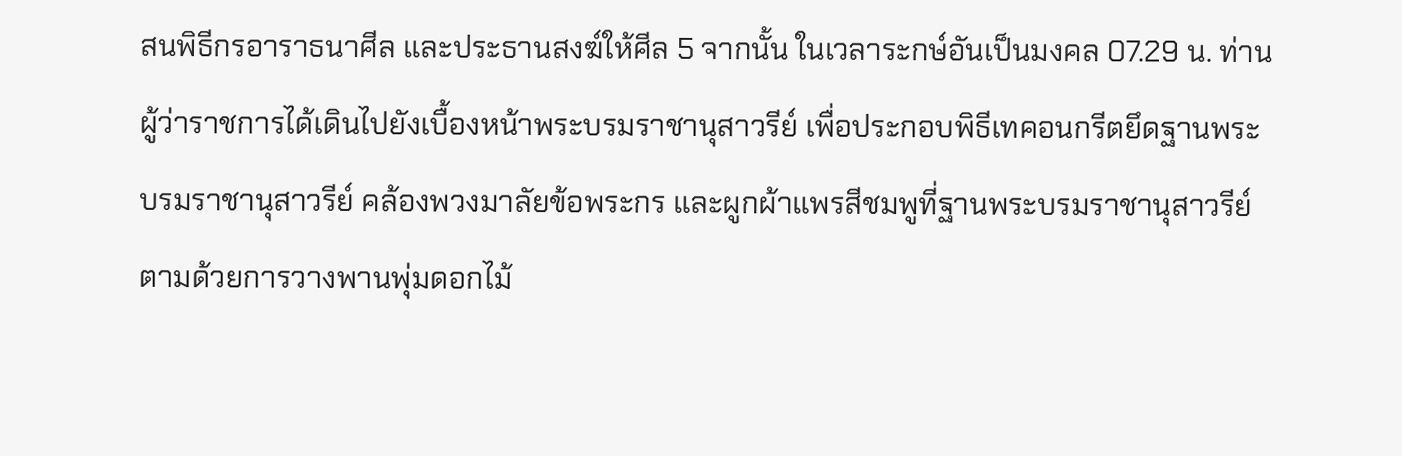สนพิธีกรอาราธนาศีล และประธานสงฆ์ให้ศีล 5 จากนั้น ในเวลาระกษ์อันเป็นมงคล 07.29 น. ท่านผู้ว่าราชการได้เดินไปยังเบื้องหน้าพระบรมราชานุสาวรีย์ เพื่อประกอบพิธีเทคอนกรีตยึดฐานพระบรมราชานุสาวรีย์ คล้องพวงมาลัยข้อพระกร และผูกผ้าแพรสีชมพูที่ฐานพระบรมราชานุสาวรีย์ ตามด้วยการวางพานพุ่มดอกไม้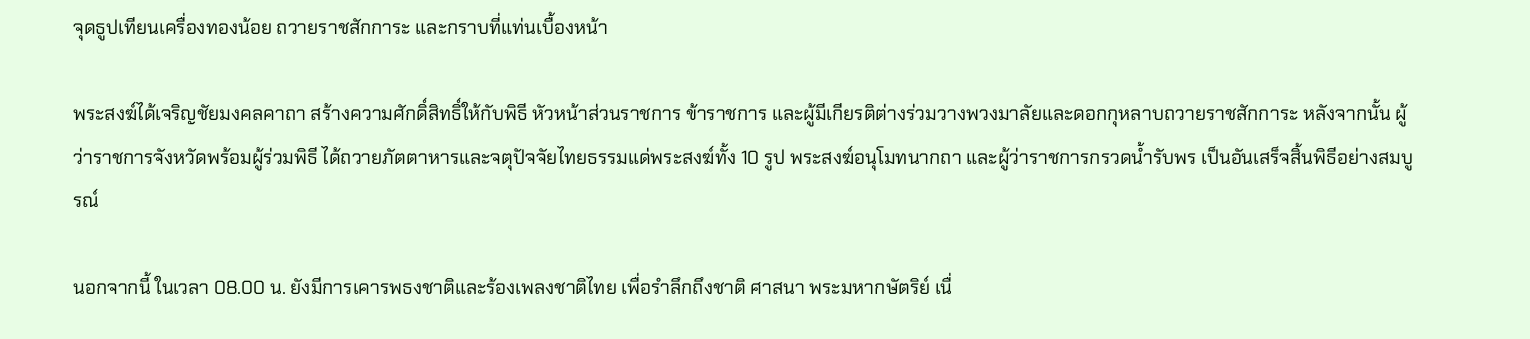จุดธูปเทียนเครื่องทองน้อย ถวายราชสักการะ และกราบที่แท่นเบื้องหน้า

พระสงฆ์ได้เจริญชัยมงคลคาถา สร้างความศักดิ์สิทธิ์ให้กับพิธี หัวหน้าส่วนราชการ ข้าราชการ และผู้มีเกียรติต่างร่วมวางพวงมาลัยและดอกกุหลาบถวายราชสักการะ หลังจากนั้น ผู้ว่าราชการจังหวัดพร้อมผู้ร่วมพิธี ได้ถวายภัตตาหารและจตุปัจจัยไทยธรรมแด่พระสงฆ์ทั้ง 10 รูป พระสงฆ์อนุโมทนากถา และผู้ว่าราชการกรวดน้ำรับพร เป็นอันเสร็จสิ้นพิธีอย่างสมบูรณ์

นอกจากนี้ ในเวลา 08.00 น. ยังมีการเคารพธงชาติและร้องเพลงชาติไทย เพื่อรำลึกถึงชาติ ศาสนา พระมหากษัตริย์ เนื่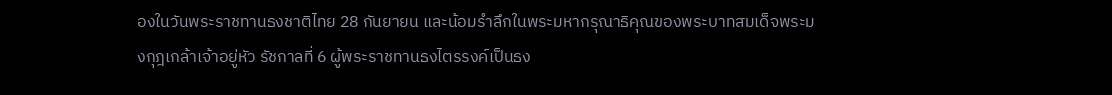องในวันพระราชทานธงชาติไทย 28 กันยายน และน้อมรำลึกในพระมหากรุณาธิคุณของพระบาทสมเด็จพระมงกุฎเกล้าเจ้าอยู่หัว รัชกาลที่ 6 ผู้พระราชทานธงไตรรงค์เป็นธง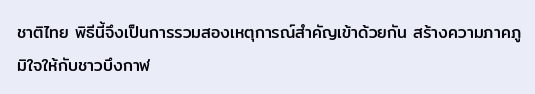ชาติไทย พิธีนี้จึงเป็นการรวมสองเหตุการณ์สำคัญเข้าด้วยกัน สร้างความภาคภูมิใจให้กับชาวบึงกาฬ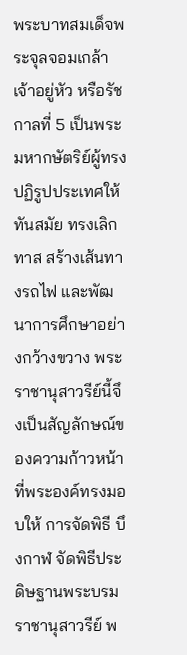พระบาทสมเด็จพระจุลจอมเกล้าเจ้าอยู่หัว หรือรัชกาลที่ 5 เป็นพระมหากษัตริย์ผู้ทรงปฏิรูปประเทศให้ทันสมัย ทรงเลิกทาส สร้างเส้นทางรถไฟ และพัฒนาการศึกษาอย่างกว้างขวาง พระราชานุสาวรีย์นี้จึงเป็นสัญลักษณ์ของความก้าวหน้าที่พระองค์ทรงมอบให้ การจัดพิธี บึงกาฬ จัดพิธีประดิษฐานพระบรมราชานุสาวรีย์ พ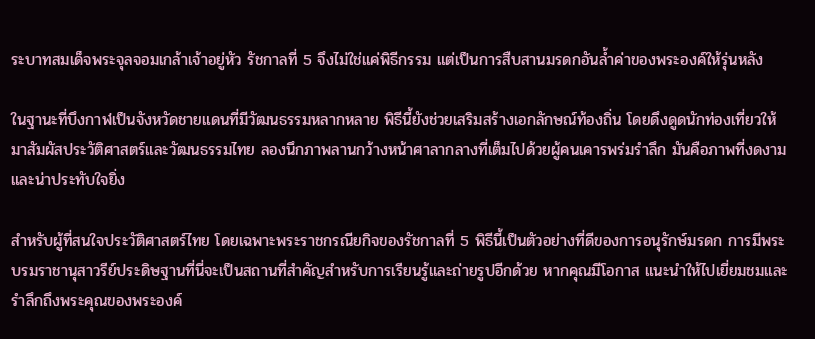ระบาทสมเด็จพระจุลจอมเกล้าเจ้าอยู่หัว รัชกาลที่ 5 จึงไม่ใช่แค่พิธีกรรม แต่เป็นการสืบสานมรดกอันล้ำค่าของพระองค์ให้รุ่นหลัง

ในฐานะที่บึงกาฬเป็นจังหวัดชายแดนที่มีวัฒนธรรมหลากหลาย พิธีนี้ยังช่วยเสริมสร้างเอกลักษณ์ท้องถิ่น โดยดึงดูดนักท่องเที่ยวให้มาสัมผัสประวัติศาสตร์และวัฒนธรรมไทย ลองนึกภาพลานกว้างหน้าศาลากลางที่เต็มไปด้วยผู้คนเคารพร่มรำลึก มันคือภาพที่งดงามและน่าประทับใจยิ่ง

สำหรับผู้ที่สนใจประวัติศาสตร์ไทย โดยเฉพาะพระราชกรณียกิจของรัชกาลที่ 5 พิธีนี้เป็นตัวอย่างที่ดีของการอนุรักษ์มรดก การมีพระบรมราชานุสาวรีย์ประดิษฐานที่นี่จะเป็นสถานที่สำคัญสำหรับการเรียนรู้และถ่ายรูปอีกด้วย หากคุณมีโอกาส แนะนำให้ไปเยี่ยมชมและรำลึกถึงพระคุณของพระองค์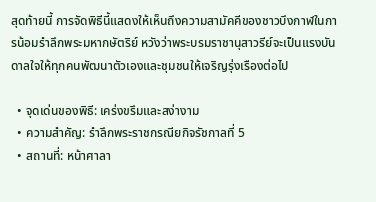สุดท้ายนี้ การจัดพิธีนี้แสดงให้เห็นถึงความสามัคคีของชาวบึงกาฬในการน้อมรำลึกพระมหากษัตริย์ หวังว่าพระบรมราชานุสาวรีย์จะเป็นแรงบันดาลใจให้ทุกคนพัฒนาตัวเองและชุมชนให้เจริญรุ่งเรืองต่อไป

  • จุดเด่นของพิธี: เคร่งขรึมและสง่างาม
  • ความสำคัญ: รำลึกพระราชกรณียกิจรัชกาลที่ 5
  • สถานที่: หน้าศาลา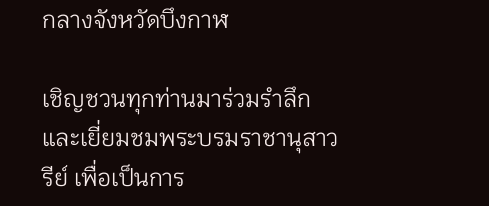กลางจังหวัดบึงกาฬ

เชิญชวนทุกท่านมาร่วมรำลึกและเยี่ยมชมพระบรมราชานุสาวรีย์ เพื่อเป็นการ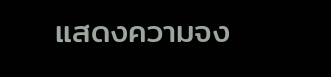แสดงความจง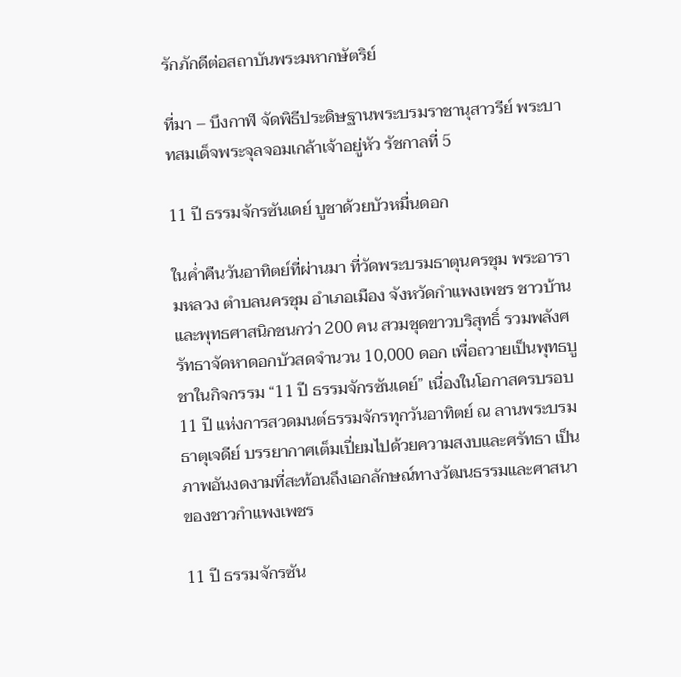รักภักดีต่อสถาบันพระมหากษัตริย์

ที่มา – บึงกาฬ จัดพิธีประดิษฐานพระบรมราชานุสาวรีย์ พระบาทสมเด็จพระจุลจอมเกล้าเจ้าอยู่หัว รัชกาลที่ 5

11 ปี ธรรมจักรซันเดย์ บูชาด้วยบัวหมื่นดอก

ในค่ำคืนวันอาทิตย์ที่ผ่านมา ที่วัดพระบรมธาตุนครชุม พระอารามหลวง ตำบลนครชุม อำเภอเมือง จังหวัดกำแพงเพชร ชาวบ้านและพุทธศาสนิกชนกว่า 200 คน สวมชุดขาวบริสุทธิ์ รวมพลังศรัทธาจัดหาดอกบัวสดจำนวน 10,000 ดอก เพื่อถวายเป็นพุทธบูชาในกิจกรรม “11 ปี ธรรมจักรซันเดย์” เนื่องในโอกาสครบรอบ 11 ปี แห่งการสวดมนต์ธรรมจักรทุกวันอาทิตย์ ณ ลานพระบรมธาตุเจดีย์ บรรยากาศเต็มเปี่ยมไปด้วยความสงบและศรัทธา เป็นภาพอันงดงามที่สะท้อนถึงเอกลักษณ์ทางวัฒนธรรมและศาสนาของชาวกำแพงเพชร

11 ปี ธรรมจักรซัน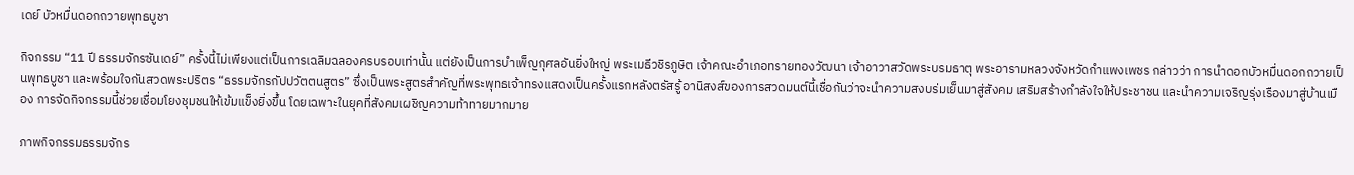เดย์ บัวหมื่นดอกถวายพุทธบูชา

กิจกรรม “11 ปี ธรรมจักรซันเดย์” ครั้งนี้ไม่เพียงแต่เป็นการเฉลิมฉลองครบรอบเท่านั้น แต่ยังเป็นการบำเพ็ญกุศลอันยิ่งใหญ่ พระเมธีวชิรภูษิต เจ้าคณะอำเภอทรายทองวัฒนา เจ้าอาวาสวัดพระบรมธาตุ พระอารามหลวงจังหวัดกำแพงเพชร กล่าวว่า การนำดอกบัวหมื่นดอกถวายเป็นพุทธบูชา และพร้อมใจกันสวดพระปริตร “ธรรมจักรกัปปวัตตนสูตร” ซึ่งเป็นพระสูตรสำคัญที่พระพุทธเจ้าทรงแสดงเป็นครั้งแรกหลังตรัสรู้ อานิสงส์ของการสวดมนต์นี้เชื่อกันว่าจะนำความสงบร่มเย็นมาสู่สังคม เสริมสร้างกำลังใจให้ประชาชน และนำความเจริญรุ่งเรืองมาสู่บ้านเมือง การจัดกิจกรรมนี้ช่วยเชื่อมโยงชุมชนให้เข้มแข็งยิ่งขึ้น โดยเฉพาะในยุคที่สังคมเผชิญความท้าทายมากมาย

ภาพกิจกรรมธรรมจักร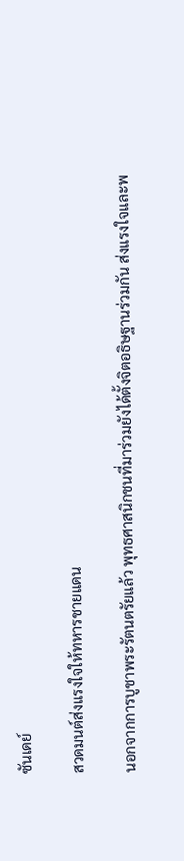ซันเดย์

สวดมนต์ส่งแรงใจให้ทหารชายแดน

นอกจากการบูชาพระรัตนตรัยแล้ว พุทธศาสนิกชนที่มาร่วมยังได้ตั้งจิตอธิษฐานร่วมกัน ส่งแรงใจและพ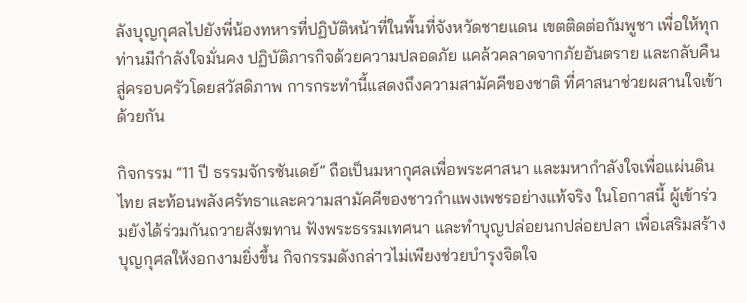ลังบุญกุศลไปยังพี่น้องทหารที่ปฏิบัติหน้าที่ในพื้นที่จังหวัดชายแดน เขตติดต่อกัมพูชา เพื่อให้ทุกท่านมีกำลังใจมั่นคง ปฏิบัติภารกิจด้วยความปลอดภัย แคล้วคลาดจากภัยอันตราย และกลับคืนสู่ครอบครัวโดยสวัสดิภาพ การกระทำนี้แสดงถึงความสามัคคีของชาติ ที่ศาสนาช่วยผสานใจเข้าด้วยกัน

กิจกรรม “11 ปี ธรรมจักรซันเดย์” ถือเป็นมหากุศลเพื่อพระศาสนา และมหากำลังใจเพื่อแผ่นดินไทย สะท้อนพลังศรัทธาและความสามัคคีของชาวกำแพงเพชรอย่างแท้จริง ในโอกาสนี้ ผู้เข้าร่วมยังได้ร่วมกันถวายสังฆทาน ฟังพระธรรมเทศนา และทำบุญปล่อยนกปล่อยปลา เพื่อเสริมสร้างบุญกุศลให้งอกงามยิ่งขึ้น กิจกรรมดังกล่าวไม่เพียงช่วยบำรุงจิตใจ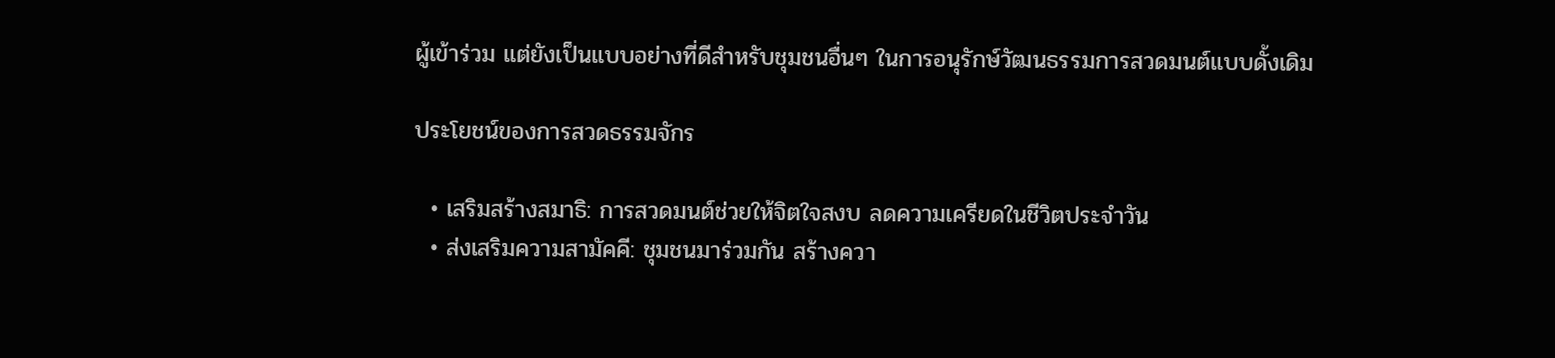ผู้เข้าร่วม แต่ยังเป็นแบบอย่างที่ดีสำหรับชุมชนอื่นๆ ในการอนุรักษ์วัฒนธรรมการสวดมนต์แบบดั้งเดิม

ประโยชน์ของการสวดธรรมจักร

  • เสริมสร้างสมาธิ: การสวดมนต์ช่วยให้จิตใจสงบ ลดความเครียดในชีวิตประจำวัน
  • ส่งเสริมความสามัคคี: ชุมชนมาร่วมกัน สร้างควา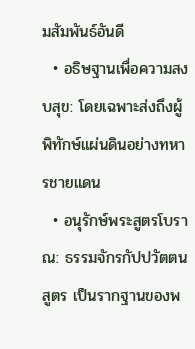มสัมพันธ์อันดี
  • อธิษฐานเพื่อความสงบสุข: โดยเฉพาะส่งถึงผู้พิทักษ์แผ่นดินอย่างทหารชายแดน
  • อนุรักษ์พระสูตรโบราณ: ธรรมจักรกัปปวัตตนสูตร เป็นรากฐานของพ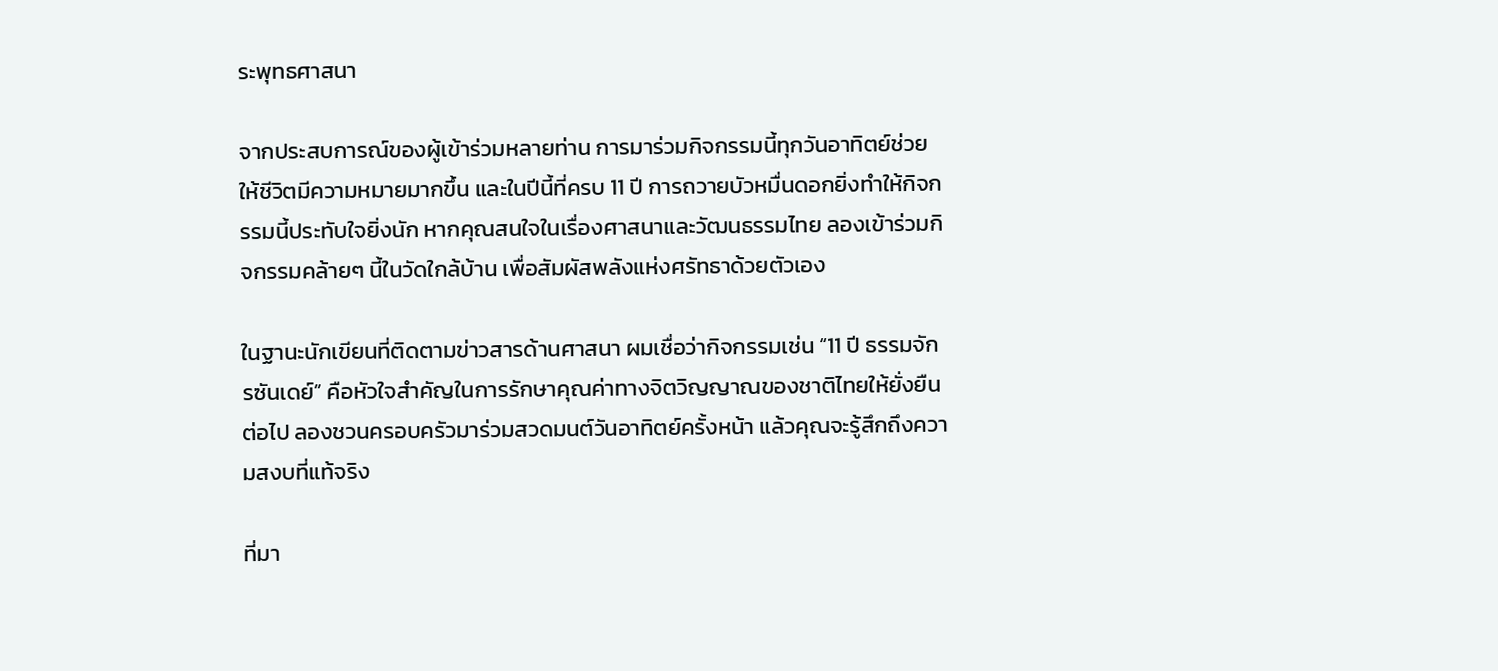ระพุทธศาสนา

จากประสบการณ์ของผู้เข้าร่วมหลายท่าน การมาร่วมกิจกรรมนี้ทุกวันอาทิตย์ช่วยให้ชีวิตมีความหมายมากขึ้น และในปีนี้ที่ครบ 11 ปี การถวายบัวหมื่นดอกยิ่งทำให้กิจกรรมนี้ประทับใจยิ่งนัก หากคุณสนใจในเรื่องศาสนาและวัฒนธรรมไทย ลองเข้าร่วมกิจกรรมคล้ายๆ นี้ในวัดใกล้บ้าน เพื่อสัมผัสพลังแห่งศรัทธาด้วยตัวเอง

ในฐานะนักเขียนที่ติดตามข่าวสารด้านศาสนา ผมเชื่อว่ากิจกรรมเช่น “11 ปี ธรรมจักรซันเดย์” คือหัวใจสำคัญในการรักษาคุณค่าทางจิตวิญญาณของชาติไทยให้ยั่งยืนต่อไป ลองชวนครอบครัวมาร่วมสวดมนต์วันอาทิตย์ครั้งหน้า แล้วคุณจะรู้สึกถึงความสงบที่แท้จริง

ที่มา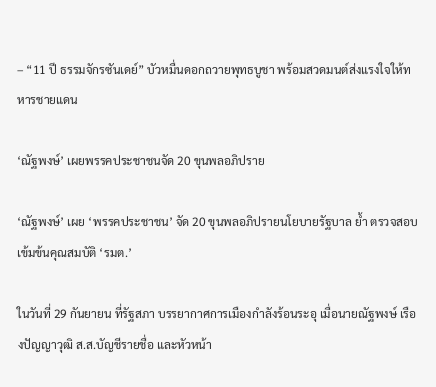– “11 ปี ธรรมจักรซันเดย์” บัวหมื่นดอกถวายพุทธบูชา พร้อมสวดมนต์ส่งแรงใจให้ทหารชายแดน

‘ณัฐพงษ์’ เผยพรรคประชาชนจัด 20 ขุนพลอภิปราย

‘ณัฐพงษ์’ เผย ‘พรรคประชาชน’ จัด 20 ขุนพลอภิปรายนโยบายรัฐบาล ย้ำ ตรวจสอบเข้มข้นคุณสมบัติ ‘รมต.’

ในวันที่ 29 กันยายน ที่รัฐสภา บรรยากาศการเมืองกำลังร้อนระอุ เมื่อนายณัฐพงษ์ เรืองปัญญาวุฒิ ส.ส.บัญชีรายชื่อ และหัวหน้า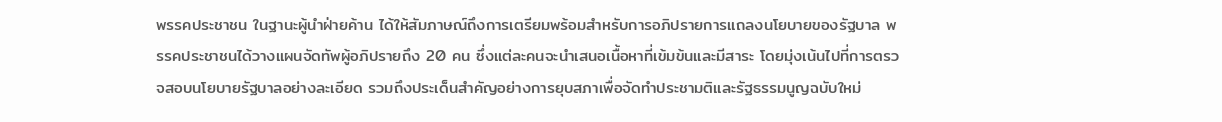พรรคประชาชน ในฐานะผู้นำฝ่ายค้าน ได้ให้สัมภาษณ์ถึงการเตรียมพร้อมสำหรับการอภิปรายการแถลงนโยบายของรัฐบาล พรรคประชาชนได้วางแผนจัดทัพผู้อภิปรายถึง 20 คน ซึ่งแต่ละคนจะนำเสนอเนื้อหาที่เข้มข้นและมีสาระ โดยมุ่งเน้นไปที่การตรวจสอบนโยบายรัฐบาลอย่างละเอียด รวมถึงประเด็นสำคัญอย่างการยุบสภาเพื่อจัดทำประชามติและรัฐธรรมนูญฉบับใหม่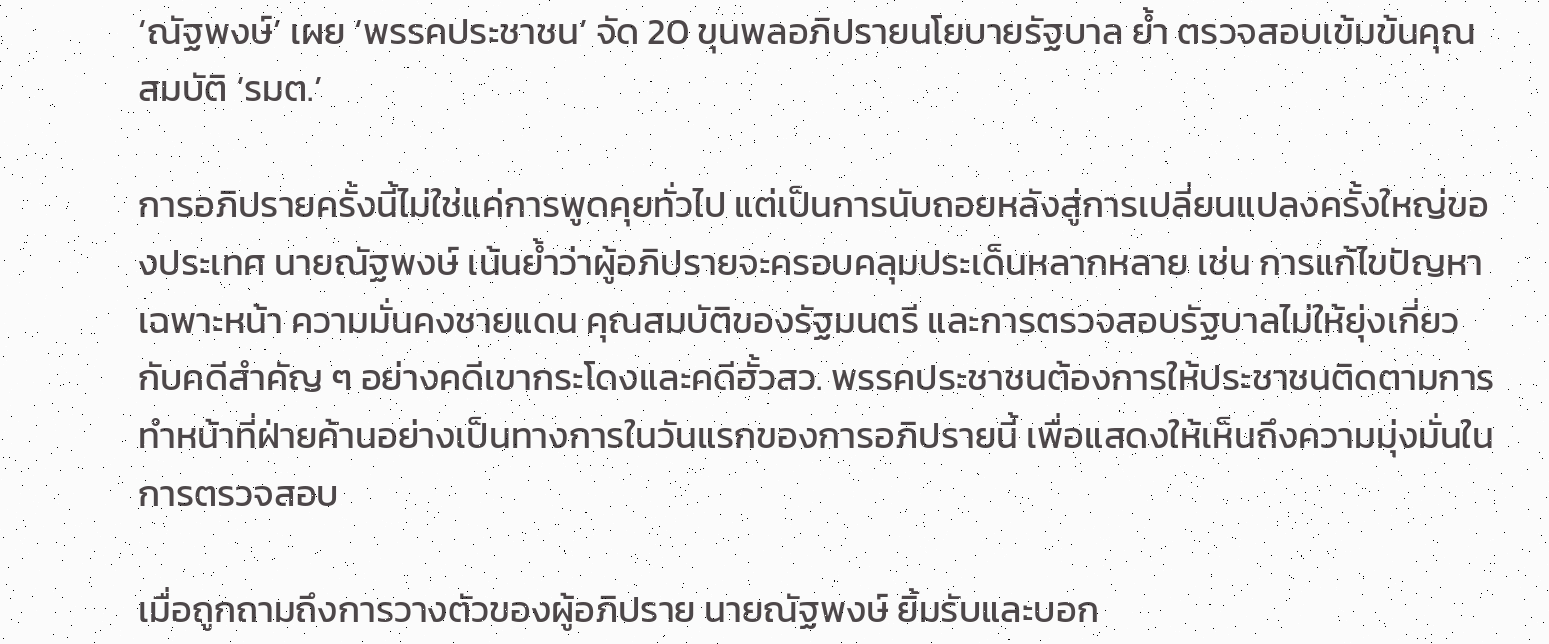‘ณัฐพงษ์’ เผย ‘พรรคประชาชน’ จัด 20 ขุนพลอภิปรายนโยบายรัฐบาล ย้ำ ตรวจสอบเข้มข้นคุณสมบัติ ‘รมต.’

การอภิปรายครั้งนี้ไม่ใช่แค่การพูดคุยทั่วไป แต่เป็นการนับถอยหลังสู่การเปลี่ยนแปลงครั้งใหญ่ของประเทศ นายณัฐพงษ์ เน้นย้ำว่าผู้อภิปรายจะครอบคลุมประเด็นหลากหลาย เช่น การแก้ไขปัญหาเฉพาะหน้า ความมั่นคงชายแดน คุณสมบัติของรัฐมนตรี และการตรวจสอบรัฐบาลไม่ให้ยุ่งเกี่ยวกับคดีสำคัญ ๆ อย่างคดีเขากระโดงและคดีฮั้วสว. พรรคประชาชนต้องการให้ประชาชนติดตามการทำหน้าที่ฝ่ายค้านอย่างเป็นทางการในวันแรกของการอภิปรายนี้ เพื่อแสดงให้เห็นถึงความมุ่งมั่นในการตรวจสอบ

เมื่อถูกถามถึงการวางตัวของผู้อภิปราย นายณัฐพงษ์ ยิ้มรับและบอก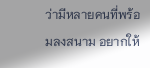ว่ามีหลายคนที่พร้อมลงสนาม อยากให้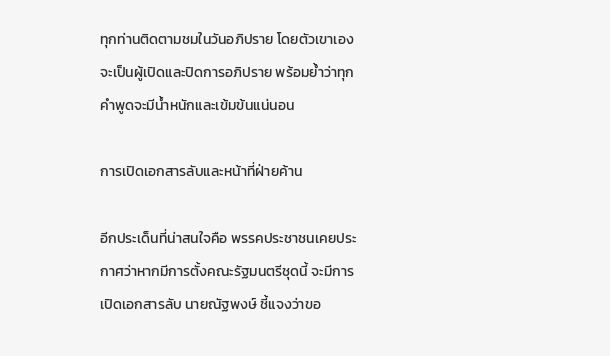ทุกท่านติดตามชมในวันอภิปราย โดยตัวเขาเองจะเป็นผู้เปิดและปิดการอภิปราย พร้อมย้ำว่าทุกคำพูดจะมีน้ำหนักและเข้มข้นแน่นอน

การเปิดเอกสารลับและหน้าที่ฝ่ายค้าน

อีกประเด็นที่น่าสนใจคือ พรรคประชาชนเคยประกาศว่าหากมีการตั้งคณะรัฐมนตรีชุดนี้ จะมีการเปิดเอกสารลับ นายณัฐพงษ์ ชี้แจงว่าขอ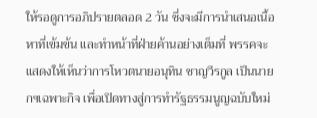ให้รอดูการอภิปรายตลอด 2 วัน ซึ่งจะมีการนำเสนอเนื้อหาที่เข้มข้น และทำหน้าที่ฝ่ายค้านอย่างเต็มที่ พรรคจะแสดงให้เห็นว่าการโหวตนายอนุทิน ชาญวีรกูล เป็นนายกฯเฉพาะกิจ เพื่อเปิดทางสู่การทำรัฐธรรมนูญฉบับใหม่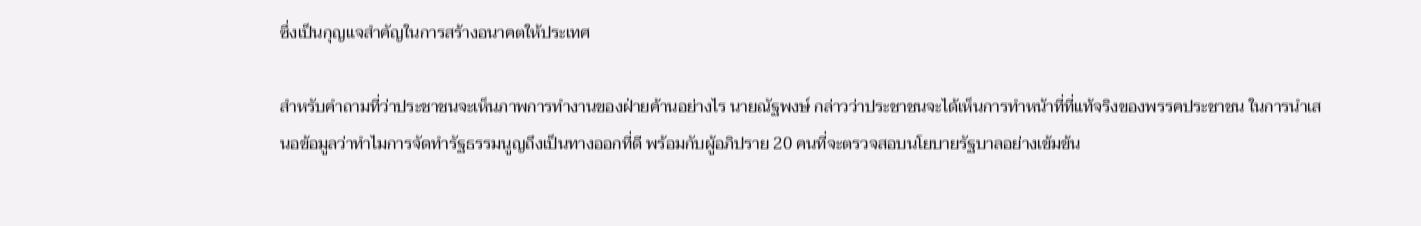ซึ่งเป็นกุญแจสำคัญในการสร้างอนาคตให้ประเทศ

สำหรับคำถามที่ว่าประชาชนจะเห็นภาพการทำงานของฝ่ายค้านอย่างไร นายณัฐพงษ์ กล่าวว่าประชาชนจะได้เห็นการทำหน้าที่ที่แท้จริงของพรรคประชาชน ในการนำเสนอข้อมูลว่าทำไมการจัดทำรัฐธรรมนูญถึงเป็นทางออกที่ดี พร้อมกับผู้อภิปราย 20 คนที่จะตรวจสอบนโยบายรัฐบาลอย่างเข้มข้น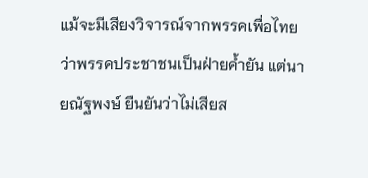แม้จะมีเสียงวิจารณ์จากพรรคเพื่อไทยว่าพรรคประชาชนเป็นฝ่ายค้ำยัน แต่นายณัฐพงษ์ ยืนยันว่าไม่เสียส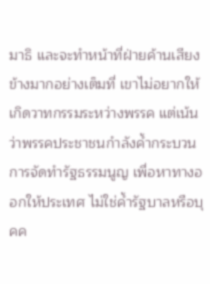มาธิ และจะทำหน้าที่ฝ่ายค้านเสียงข้างมากอย่างเต็มที่ เขาไม่อยากให้เกิดวาทกรรมระหว่างพรรค แต่เน้นว่าพรรคประชาชนกำลังค้ำกระบวนการจัดทำรัฐธรรมนูญ เพื่อหาทางออกให้ประเทศ ไม่ใช่ค้ำรัฐบาลหรือบุคค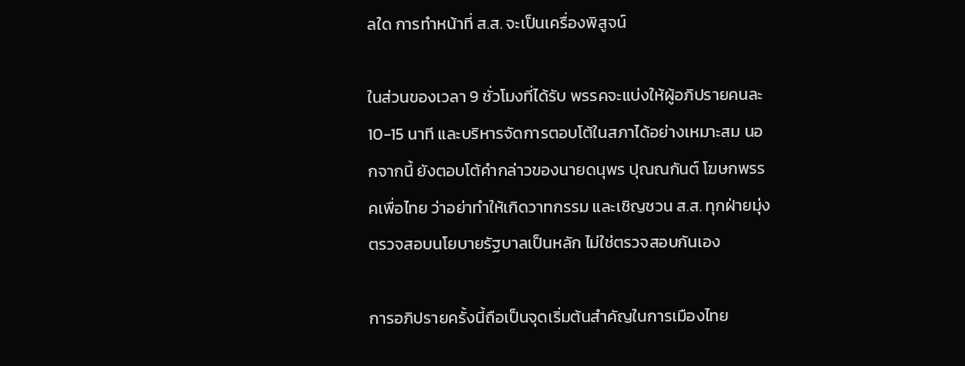ลใด การทำหน้าที่ ส.ส. จะเป็นเครื่องพิสูจน์

ในส่วนของเวลา 9 ชั่วโมงที่ได้รับ พรรคจะแบ่งให้ผู้อภิปรายคนละ 10-15 นาที และบริหารจัดการตอบโต้ในสภาได้อย่างเหมาะสม นอกจากนี้ ยังตอบโต้คำกล่าวของนายดนุพร ปุณณกันต์ โฆษกพรรคเพื่อไทย ว่าอย่าทำให้เกิดวาทกรรม และเชิญชวน ส.ส. ทุกฝ่ายมุ่งตรวจสอบนโยบายรัฐบาลเป็นหลัก ไม่ใช่ตรวจสอบกันเอง

การอภิปรายครั้งนี้ถือเป็นจุดเริ่มต้นสำคัญในการเมืองไทย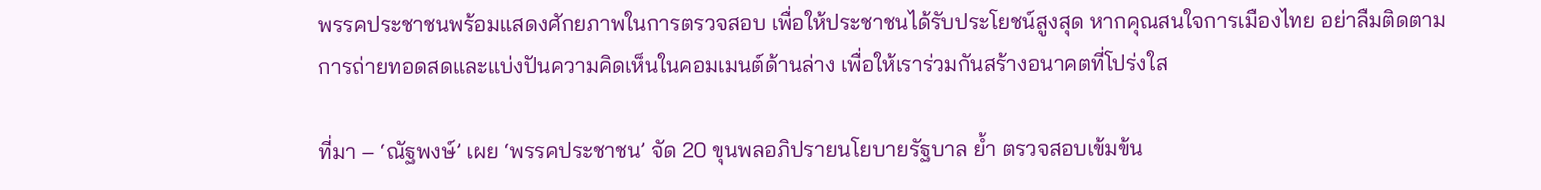พรรคประชาชนพร้อมแสดงศักยภาพในการตรวจสอบ เพื่อให้ประชาชนได้รับประโยชน์สูงสุด หากคุณสนใจการเมืองไทย อย่าลืมติดตามการถ่ายทอดสดและแบ่งปันความคิดเห็นในคอมเมนต์ด้านล่าง เพื่อให้เราร่วมกันสร้างอนาคตที่โปร่งใส

ที่มา – ‘ณัฐพงษ์’ เผย ‘พรรคประชาชน’ จัด 20 ขุนพลอภิปรายนโยบายรัฐบาล ย้ำ ตรวจสอบเข้มข้น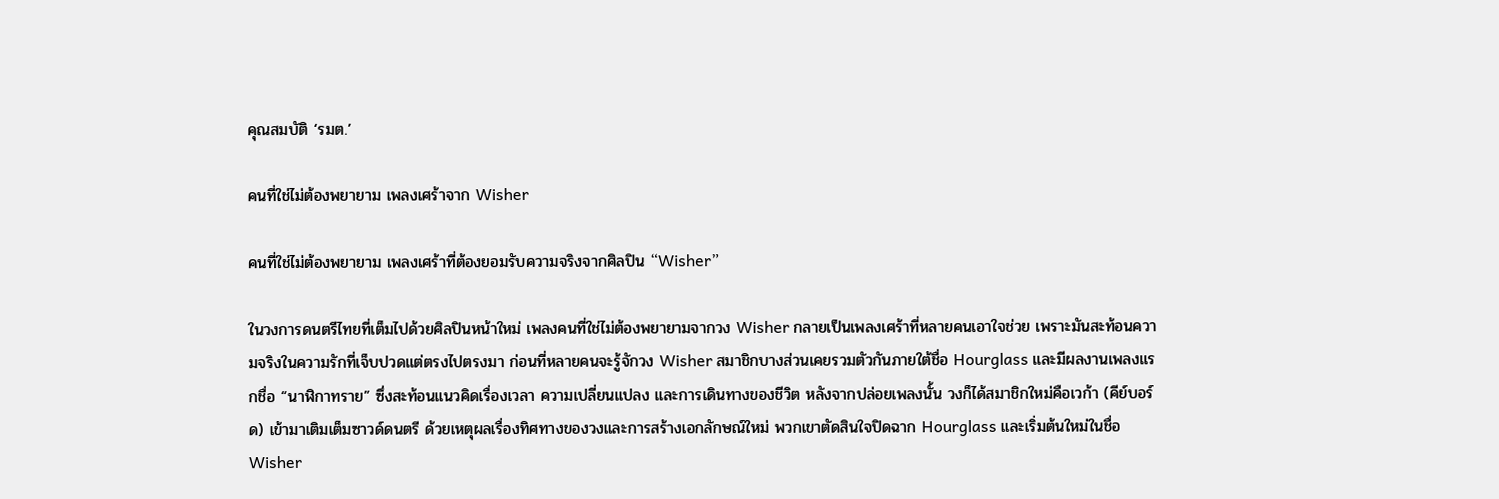คุณสมบัติ ‘รมต.’

คนที่ใช่ไม่ต้องพยายาม เพลงเศร้าจาก Wisher

คนที่ใช่ไม่ต้องพยายาม เพลงเศร้าที่ต้องยอมรับความจริงจากศิลปิน “Wisher”

ในวงการดนตรีไทยที่เต็มไปด้วยศิลปินหน้าใหม่ เพลงคนที่ใช่ไม่ต้องพยายามจากวง Wisher กลายเป็นเพลงเศร้าที่หลายคนเอาใจช่วย เพราะมันสะท้อนความจริงในความรักที่เจ็บปวดแต่ตรงไปตรงมา ก่อนที่หลายคนจะรู้จักวง Wisher สมาชิกบางส่วนเคยรวมตัวกันภายใต้ชื่อ Hourglass และมีผลงานเพลงแรกชื่อ “นาฬิกาทราย” ซึ่งสะท้อนแนวคิดเรื่องเวลา ความเปลี่ยนแปลง และการเดินทางของชีวิต หลังจากปล่อยเพลงนั้น วงก็ได้สมาชิกใหม่คือเวก้า (คีย์บอร์ด) เข้ามาเติมเต็มซาวด์ดนตรี ด้วยเหตุผลเรื่องทิศทางของวงและการสร้างเอกลักษณ์ใหม่ พวกเขาตัดสินใจปิดฉาก Hourglass และเริ่มต้นใหม่ในชื่อ Wisher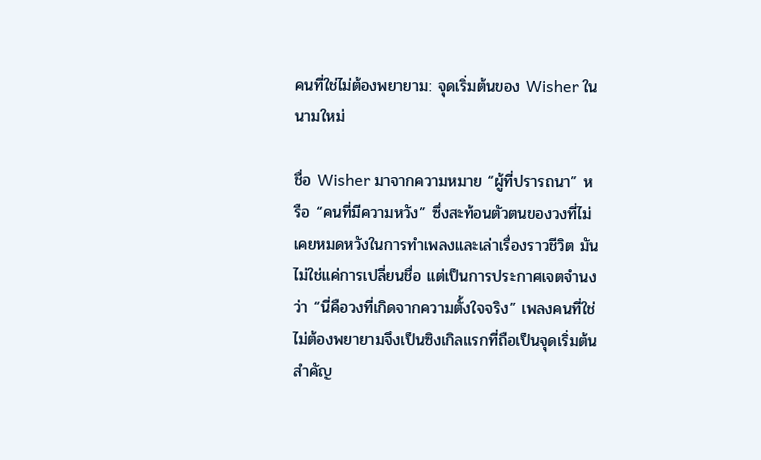คนที่ใช่ไม่ต้องพยายาม: จุดเริ่มต้นของ Wisher ในนามใหม่

ชื่อ Wisher มาจากความหมาย “ผู้ที่ปรารถนา” หรือ “คนที่มีความหวัง” ซึ่งสะท้อนตัวตนของวงที่ไม่เคยหมดหวังในการทำเพลงและเล่าเรื่องราวชีวิต มันไม่ใช่แค่การเปลี่ยนชื่อ แต่เป็นการประกาศเจตจำนงว่า “นี่คือวงที่เกิดจากความตั้งใจจริง” เพลงคนที่ใช่ไม่ต้องพยายามจึงเป็นซิงเกิลแรกที่ถือเป็นจุดเริ่มต้นสำคัญ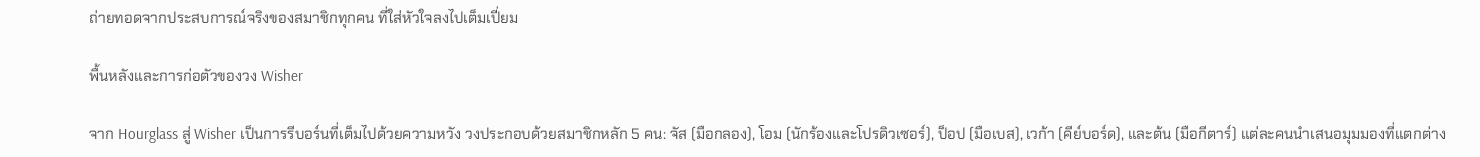ถ่ายทอดจากประสบการณ์จริงของสมาชิกทุกคน ที่ใส่หัวใจลงไปเต็มเปี่ยม

พื้นหลังและการก่อตัวของวง Wisher

จาก Hourglass สู่ Wisher เป็นการรีบอร์นที่เต็มไปด้วยความหวัง วงประกอบด้วยสมาชิกหลัก 5 คน: จัส (มือกลอง), โอม (นักร้องและโปรดิวเซอร์), ป็อป (มือเบส), เวก้า (คีย์บอร์ด), และต้น (มือกีตาร์) แต่ละคนนำเสนอมุมมองที่แตกต่าง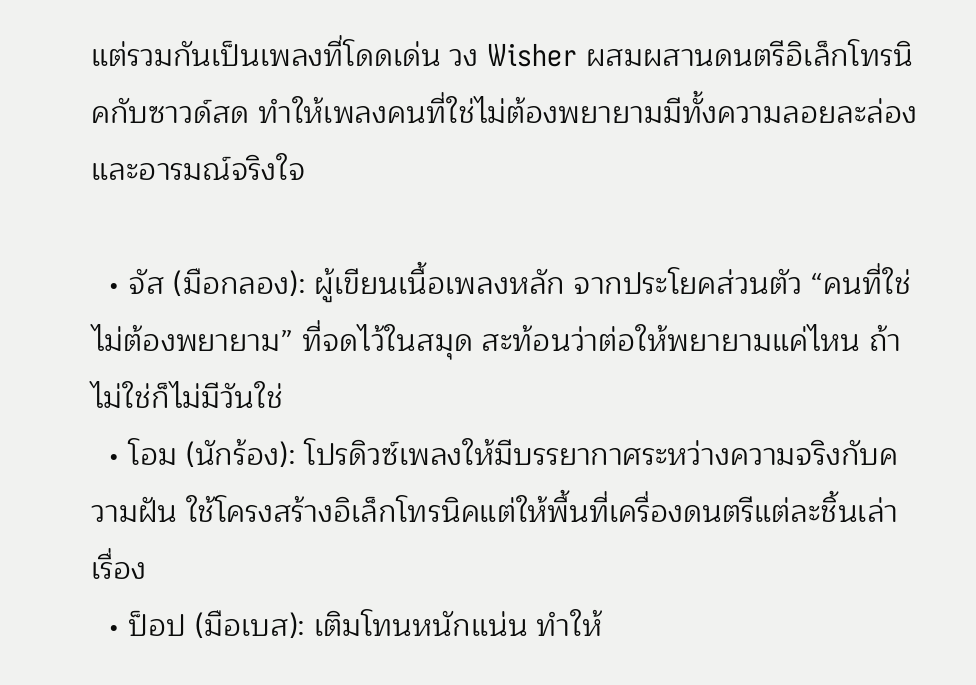แต่รวมกันเป็นเพลงที่โดดเด่น วง Wisher ผสมผสานดนตรีอิเล็กโทรนิคกับซาวด์สด ทำให้เพลงคนที่ใช่ไม่ต้องพยายามมีทั้งความลอยละล่องและอารมณ์จริงใจ

  • จัส (มือกลอง): ผู้เขียนเนื้อเพลงหลัก จากประโยคส่วนตัว “คนที่ใช่ไม่ต้องพยายาม” ที่จดไว้ในสมุด สะท้อนว่าต่อให้พยายามแค่ไหน ถ้าไม่ใช่ก็ไม่มีวันใช่
  • โอม (นักร้อง): โปรดิวซ์เพลงให้มีบรรยากาศระหว่างความจริงกับความฝัน ใช้โครงสร้างอิเล็กโทรนิคแต่ให้พื้นที่เครื่องดนตรีแต่ละชิ้นเล่าเรื่อง
  • ป็อป (มือเบส): เติมโทนหนักแน่น ทำให้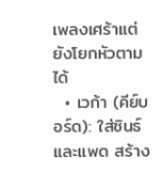เพลงเศร้าแต่ยังโยกหัวตามได้
  • เวก้า (คีย์บอร์ด): ใส่ซินธ์และแพด สร้าง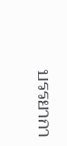บรรยากา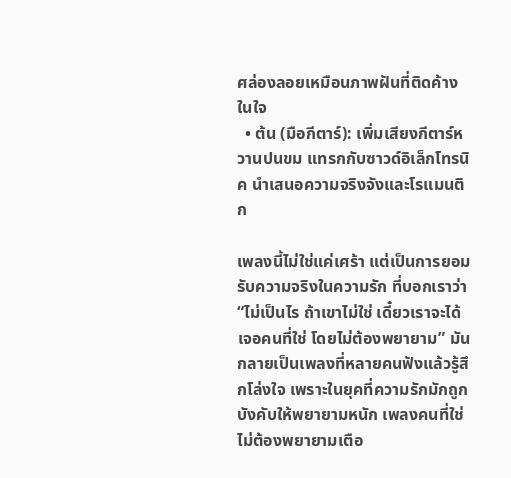ศล่องลอยเหมือนภาพฝันที่ติดค้างในใจ
  • ต้น (มือกีตาร์): เพิ่มเสียงกีตาร์หวานปนขม แทรกกับซาวด์อิเล็กโทรนิค นำเสนอความจริงจังและโรแมนติก

เพลงนี้ไม่ใช่แค่เศร้า แต่เป็นการยอมรับความจริงในความรัก ที่บอกเราว่า “ไม่เป็นไร ถ้าเขาไม่ใช่ เดี๋ยวเราจะได้เจอคนที่ใช่ โดยไม่ต้องพยายาม” มันกลายเป็นเพลงที่หลายคนฟังแล้วรู้สึกโล่งใจ เพราะในยุคที่ความรักมักถูกบังคับให้พยายามหนัก เพลงคนที่ใช่ไม่ต้องพยายามเตือ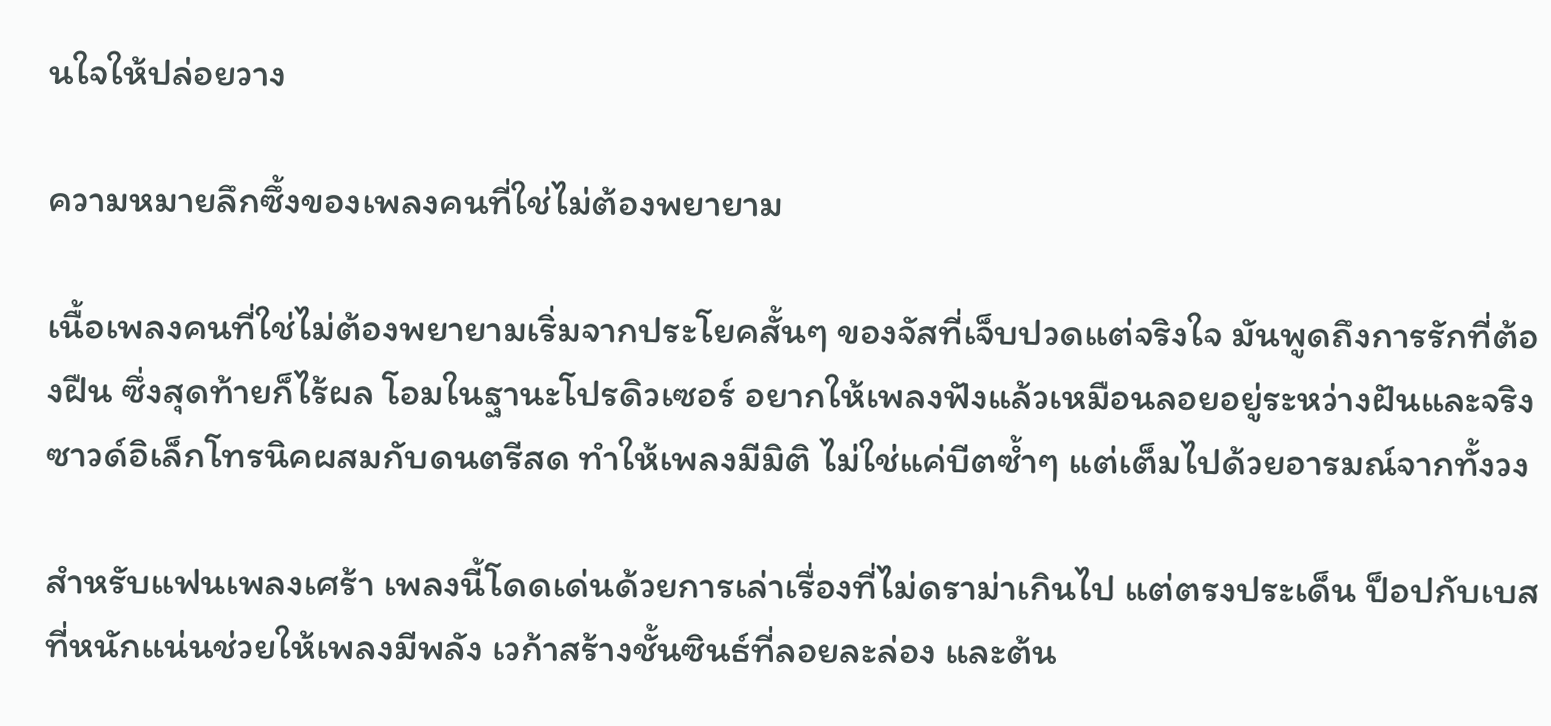นใจให้ปล่อยวาง

ความหมายลึกซึ้งของเพลงคนที่ใช่ไม่ต้องพยายาม

เนื้อเพลงคนที่ใช่ไม่ต้องพยายามเริ่มจากประโยคสั้นๆ ของจัสที่เจ็บปวดแต่จริงใจ มันพูดถึงการรักที่ต้องฝืน ซึ่งสุดท้ายก็ไร้ผล โอมในฐานะโปรดิวเซอร์ อยากให้เพลงฟังแล้วเหมือนลอยอยู่ระหว่างฝันและจริง ซาวด์อิเล็กโทรนิคผสมกับดนตรีสด ทำให้เพลงมีมิติ ไม่ใช่แค่บีตซ้ำๆ แต่เต็มไปด้วยอารมณ์จากทั้งวง

สำหรับแฟนเพลงเศร้า เพลงนี้โดดเด่นด้วยการเล่าเรื่องที่ไม่ดราม่าเกินไป แต่ตรงประเด็น ป็อปกับเบสที่หนักแน่นช่วยให้เพลงมีพลัง เวก้าสร้างชั้นซินธ์ที่ลอยละล่อง และต้น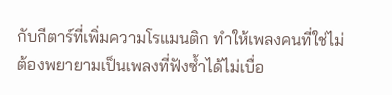กับกีตาร์ที่เพิ่มความโรแมนติก ทำให้เพลงคนที่ใช่ไม่ต้องพยายามเป็นเพลงที่ฟังซ้ำได้ไม่เบื่อ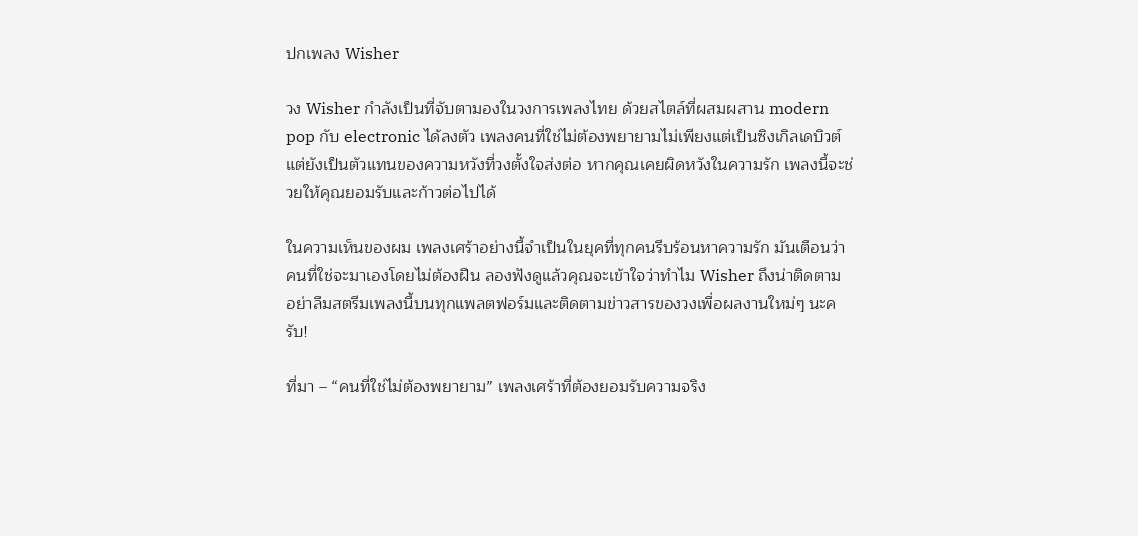ปกเพลง Wisher

วง Wisher กำลังเป็นที่จับตามองในวงการเพลงไทย ด้วยสไตล์ที่ผสมผสาน modern pop กับ electronic ได้ลงตัว เพลงคนที่ใช่ไม่ต้องพยายามไม่เพียงแต่เป็นซิงเกิลเดบิวต์ แต่ยังเป็นตัวแทนของความหวังที่วงตั้งใจส่งต่อ หากคุณเคยผิดหวังในความรัก เพลงนี้จะช่วยให้คุณยอมรับและก้าวต่อไปได้

ในความเห็นของผม เพลงเศร้าอย่างนี้จำเป็นในยุคที่ทุกคนรีบร้อนหาความรัก มันเตือนว่าคนที่ใช่จะมาเองโดยไม่ต้องฝืน ลองฟังดูแล้วคุณจะเข้าใจว่าทำไม Wisher ถึงน่าติดตาม อย่าลืมสตรีมเพลงนี้บนทุกแพลตฟอร์มและติดตามข่าวสารของวงเพื่อผลงานใหม่ๆ นะครับ!

ที่มา – “คนที่ใช่ไม่ต้องพยายาม” เพลงเศร้าที่ต้องยอมรับความจริง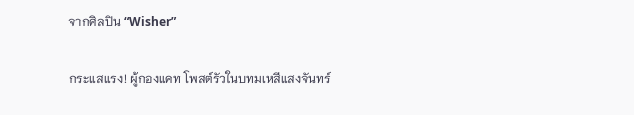จากศิลปิน “Wisher”

กระแสแรง! ผู้กองแคท โพสต์รัวในบทมเหสีแสงจันทร์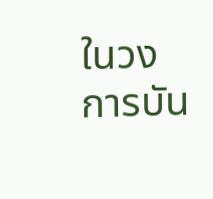ในวงการบัน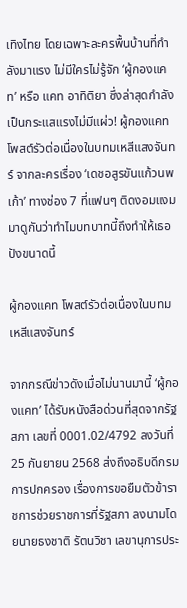เทิงไทย โดยเฉพาะละครพื้นบ้านที่กำลังมาแรง ไม่มีใครไม่รู้จัก ‘ผู้กองแคท’ หรือ แคท อาทิติยา ซึ่งล่าสุดกำลังเป็นกระแสแรงไม่มีแผ่ว! ผู้กองแคท โพสต์รัวต่อเนื่องในบทมเหสีแสงจันทร์ จากละครเรื่อง ‘เดชอสูรขันแก้วนพเก้า’ ทางช่อง 7 ที่แฟนๆ ติดงอมแงม มาดูกันว่าทำไมบทบาทนี้ถึงทำให้เธอปังขนาดนี้

ผู้กองแคท โพสต์รัวต่อเนื่องในบทมเหสีแสงจันทร์

จากกรณีข่าวดังเมื่อไม่นานมานี้ ‘ผู้กองแคท’ ได้รับหนังสือด่วนที่สุดจากรัฐสภา เลขที่ 0001.02/4792 ลงวันที่ 25 กันยายน 2568 ส่งถึงอธิบดีกรมการปกครอง เรื่องการขอยืมตัวข้าราชการช่วยราชการที่รัฐสภา ลงนามโดยนายธงชาติ รัตนวิชา เลขานุการประ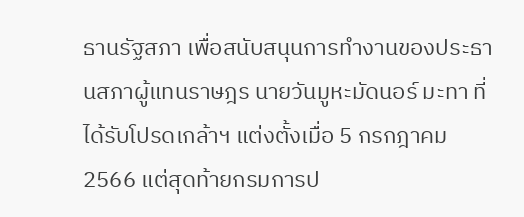ธานรัฐสภา เพื่อสนับสนุนการทำงานของประธานสภาผู้แทนราษฎร นายวันมูหะมัดนอร์ มะทา ที่ได้รับโปรดเกล้าฯ แต่งตั้งเมื่อ 5 กรกฎาคม 2566 แต่สุดท้ายกรมการป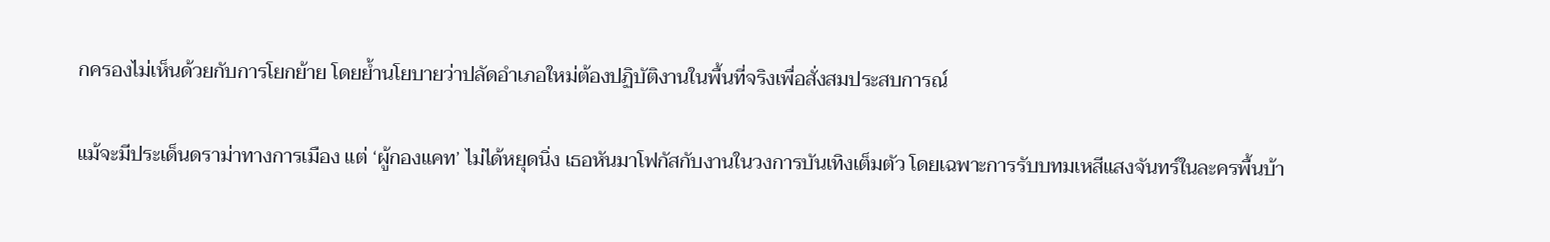กครองไม่เห็นด้วยกับการโยกย้าย โดยย้ำนโยบายว่าปลัดอำเภอใหม่ต้องปฏิบัติงานในพื้นที่จริงเพื่อสั่งสมประสบการณ์

แม้จะมีประเด็นดราม่าทางการเมือง แต่ ‘ผู้กองแคท’ ไม่ได้หยุดนิ่ง เธอหันมาโฟกัสกับงานในวงการบันเทิงเต็มตัว โดยเฉพาะการรับบทมเหสีแสงจันทร์ในละครพื้นบ้า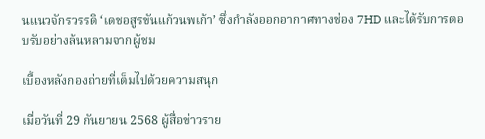นแนวจักรวรรดิ ‘เดชอสูรขันแก้วนพเก้า’ ซึ่งกำลังออกอากาศทางช่อง 7HD และได้รับการตอบรับอย่างล้นหลามจากผู้ชม

เบื้องหลังกองถ่ายที่เต็มไปด้วยความสนุก

เมื่อวันที่ 29 กันยายน 2568 ผู้สื่อข่าวราย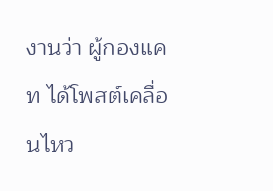งานว่า ผู้กองแคท ได้โพสต์เคลื่อนไหว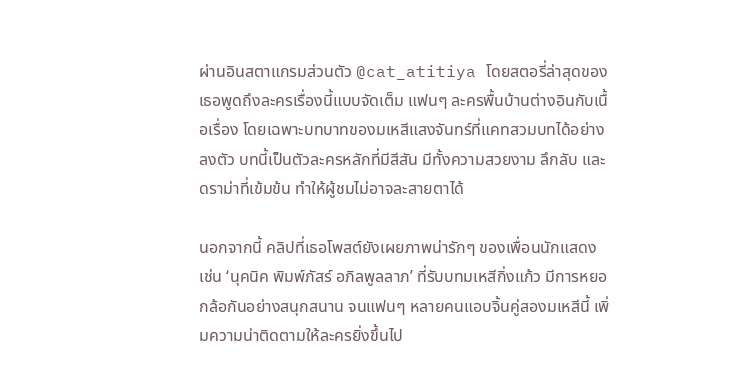ผ่านอินสตาแกรมส่วนตัว @cat_atitiya โดยสตอรี่ล่าสุดของเธอพูดถึงละครเรื่องนี้แบบจัดเต็ม แฟนๆ ละครพื้นบ้านต่างอินกับเนื้อเรื่อง โดยเฉพาะบทบาทของมเหสีแสงจันทร์ที่แคทสวมบทได้อย่างลงตัว บทนี้เป็นตัวละครหลักที่มีสีสัน มีทั้งความสวยงาม ลึกลับ และดราม่าที่เข้มข้น ทำให้ผู้ชมไม่อาจละสายตาได้

นอกจากนี้ คลิปที่เธอโพสต์ยังเผยภาพน่ารักๆ ของเพื่อนนักแสดง เช่น ‘นุคนิค พิมพ์ภัสร์ อภิลพูลลาภ’ ที่รับบทมเหสีกิ่งแก้ว มีการหยอกล้อกันอย่างสนุกสนาน จนแฟนๆ หลายคนแอบจิ้นคู่สองมเหสีนี้ เพิ่มความน่าติดตามให้ละครยิ่งขึ้นไป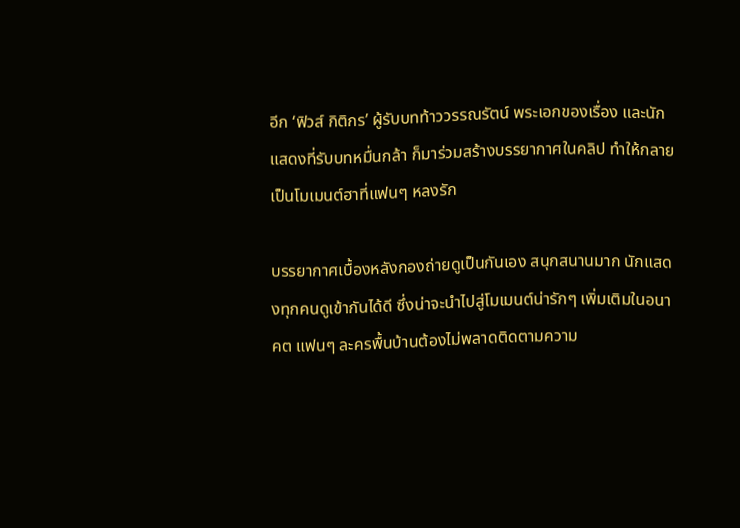อีก ‘ฟิวส์ กิติกร’ ผู้รับบทท้าววรรณรัตน์ พระเอกของเรื่อง และนักแสดงที่รับบทหมื่นกล้า ก็มาร่วมสร้างบรรยากาศในคลิป ทำให้กลายเป็นโมเมนต์ฮาที่แฟนๆ หลงรัก

บรรยากาศเบื้องหลังกองถ่ายดูเป็นกันเอง สนุกสนานมาก นักแสดงทุกคนดูเข้ากันได้ดี ซึ่งน่าจะนำไปสู่โมเมนต์น่ารักๆ เพิ่มเติมในอนาคต แฟนๆ ละครพื้นบ้านต้องไม่พลาดติดตามความ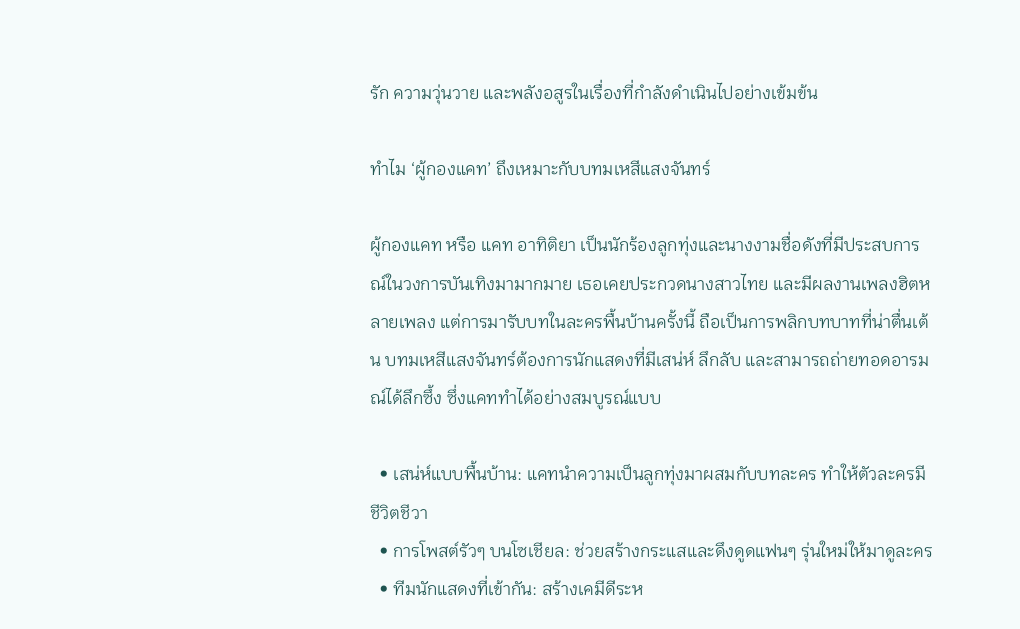รัก ความวุ่นวาย และพลังอสูรในเรื่องที่กำลังดำเนินไปอย่างเข้มข้น

ทำไม ‘ผู้กองแคท’ ถึงเหมาะกับบทมเหสีแสงจันทร์

ผู้กองแคท หรือ แคท อาทิติยา เป็นนักร้องลูกทุ่งและนางงามชื่อดังที่มีประสบการณ์ในวงการบันเทิงมามากมาย เธอเคยประกวดนางสาวไทย และมีผลงานเพลงฮิตหลายเพลง แต่การมารับบทในละครพื้นบ้านครั้งนี้ ถือเป็นการพลิกบทบาทที่น่าตื่นเต้น บทมเหสีแสงจันทร์ต้องการนักแสดงที่มีเสน่ห์ ลึกลับ และสามารถถ่ายทอดอารมณ์ได้ลึกซึ้ง ซึ่งแคททำได้อย่างสมบูรณ์แบบ

  • เสน่ห์แบบพื้นบ้าน: แคทนำความเป็นลูกทุ่งมาผสมกับบทละคร ทำให้ตัวละครมีชีวิตชีวา
  • การโพสต์รัวๆ บนโซเชียล: ช่วยสร้างกระแสและดึงดูดแฟนๆ รุ่นใหม่ให้มาดูละคร
  • ทีมนักแสดงที่เข้ากัน: สร้างเคมีดีระห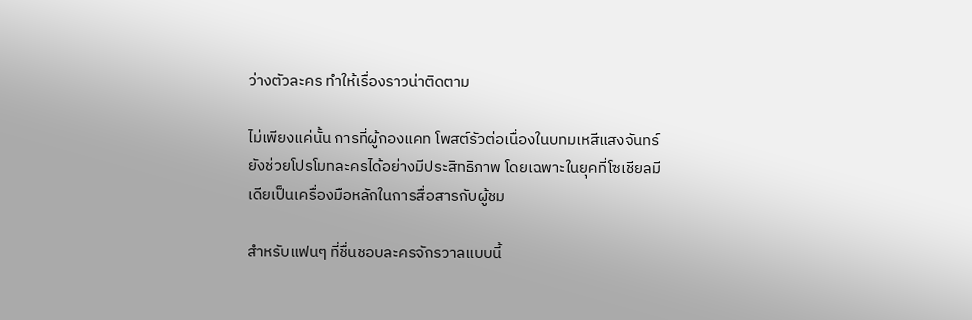ว่างตัวละคร ทำให้เรื่องราวน่าติดตาม

ไม่เพียงแค่นั้น การที่ผู้กองแคท โพสต์รัวต่อเนื่องในบทมเหสีแสงจันทร์ ยังช่วยโปรโมทละครได้อย่างมีประสิทธิภาพ โดยเฉพาะในยุคที่โซเชียลมีเดียเป็นเครื่องมือหลักในการสื่อสารกับผู้ชม

สำหรับแฟนๆ ที่ชื่นชอบละครจักรวาลแบบนี้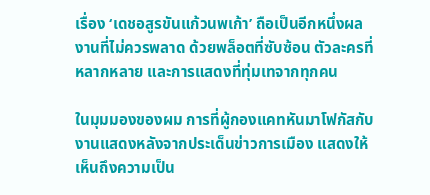เรื่อง ‘เดชอสูรขันแก้วนพเก้า’ ถือเป็นอีกหนึ่งผลงานที่ไม่ควรพลาด ด้วยพล็อตที่ซับซ้อน ตัวละครที่หลากหลาย และการแสดงที่ทุ่มเทจากทุกคน

ในมุมมองของผม การที่ผู้กองแคทหันมาโฟกัสกับงานแสดงหลังจากประเด็นข่าวการเมือง แสดงให้เห็นถึงความเป็น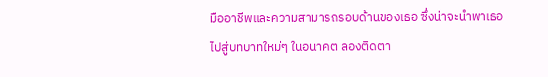มืออาชีพและความสามารถรอบด้านของเธอ ซึ่งน่าจะนำพาเธอไปสู่บทบาทใหม่ๆ ในอนาคต ลองติดตา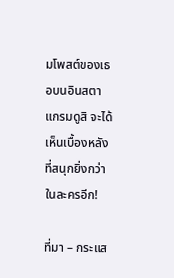มโพสต์ของเธอบนอินสตาแกรมดูสิ จะได้เห็นเบื้องหลังที่สนุกยิ่งกว่าในละครอีก!

ที่มา – กระแส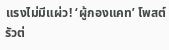แรงไม่มีแผ่ว! ‘ผู้กองแคท’ โพสต์รัวต่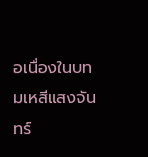อเนื่องในบทมเหสีแสงจันทร์